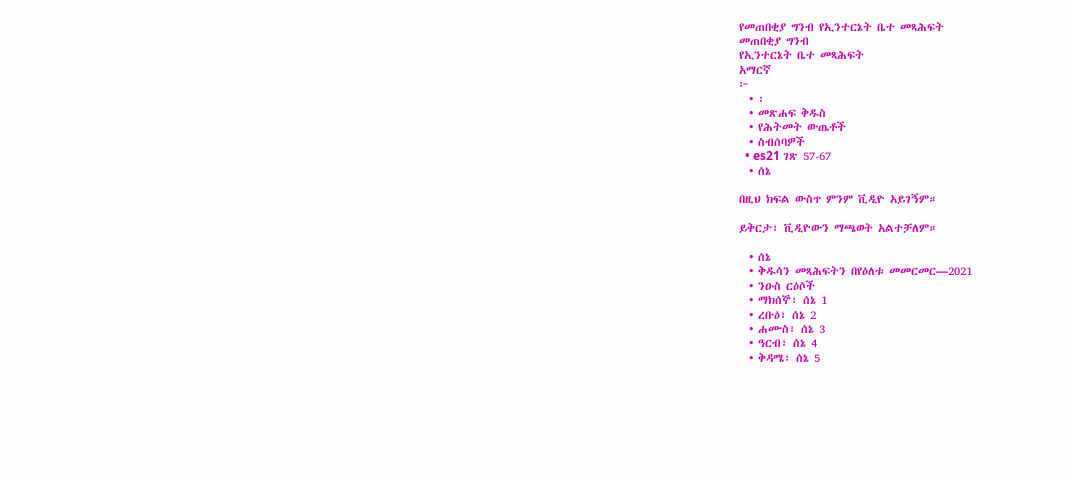የመጠበቂያ ግንብ የኢንተርኔት ቤተ መጻሕፍት
መጠበቂያ ግንብ
የኢንተርኔት ቤተ መጻሕፍት
አማርኛ
፦
  • ፡
  • መጽሐፍ ቅዱስ
  • የሕትመት ውጤቶች
  • ስብሰባዎች
  • es21 ገጽ 57-67
  • ሰኔ

በዚህ ክፍል ውስጥ ምንም ቪዲዮ አይገኝም።

ይቅርታ፣ ቪዲዮውን ማጫወት አልተቻለም።

  • ሰኔ
  • ቅዱሳን መጻሕፍትን በየዕለቱ መመርመር—2021
  • ንዑስ ርዕሶች
  • ማክሰኞ፣ ሰኔ 1
  • ረቡዕ፣ ሰኔ 2
  • ሐሙስ፣ ሰኔ 3
  • ዓርብ፣ ሰኔ 4
  • ቅዳሜ፣ ሰኔ 5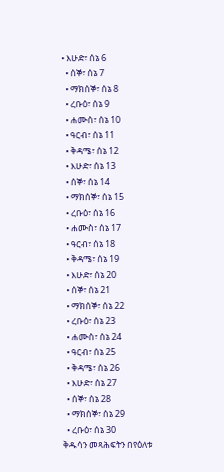• እሁድ፣ ሰኔ 6
  • ሰኞ፣ ሰኔ 7
  • ማክሰኞ፣ ሰኔ 8
  • ረቡዕ፣ ሰኔ 9
  • ሐሙስ፣ ሰኔ 10
  • ዓርብ፣ ሰኔ 11
  • ቅዳሜ፣ ሰኔ 12
  • እሁድ፣ ሰኔ 13
  • ሰኞ፣ ሰኔ 14
  • ማክሰኞ፣ ሰኔ 15
  • ረቡዕ፣ ሰኔ 16
  • ሐሙስ፣ ሰኔ 17
  • ዓርብ፣ ሰኔ 18
  • ቅዳሜ፣ ሰኔ 19
  • እሁድ፣ ሰኔ 20
  • ሰኞ፣ ሰኔ 21
  • ማክሰኞ፣ ሰኔ 22
  • ረቡዕ፣ ሰኔ 23
  • ሐሙስ፣ ሰኔ 24
  • ዓርብ፣ ሰኔ 25
  • ቅዳሜ፣ ሰኔ 26
  • እሁድ፣ ሰኔ 27
  • ሰኞ፣ ሰኔ 28
  • ማክሰኞ፣ ሰኔ 29
  • ረቡዕ፣ ሰኔ 30
ቅዱሳን መጻሕፍትን በየዕለቱ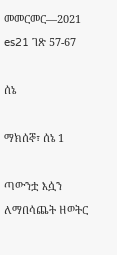መመርመር—2021
es21 ገጽ 57-67

ሰኔ

ማክሰኞ፣ ሰኔ 1

ጣውንቷ እሷን ለማበሳጨት ዘወትር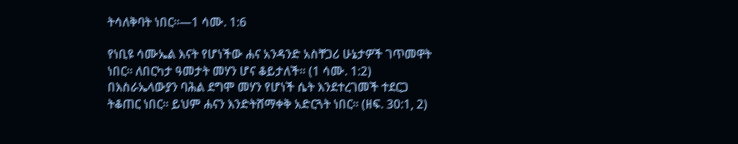ትሳለቅባት ነበር።—1 ሳሙ. 1:6

የነቢዩ ሳሙኤል እናት የሆነችው ሐና አንዳንድ አስቸጋሪ ሁኔታዎች ገጥመዋት ነበር። ለበርካታ ዓመታት መሃን ሆና ቆይታለች። (1 ሳሙ. 1:2) በእስራኤላውያን ባሕል ደግሞ መሃን የሆነች ሴት እንደተረገመች ተደርጋ ትቆጠር ነበር። ይህም ሐናን እንድትሸማቀቅ አድርጓት ነበር። (ዘፍ. 30:1, 2)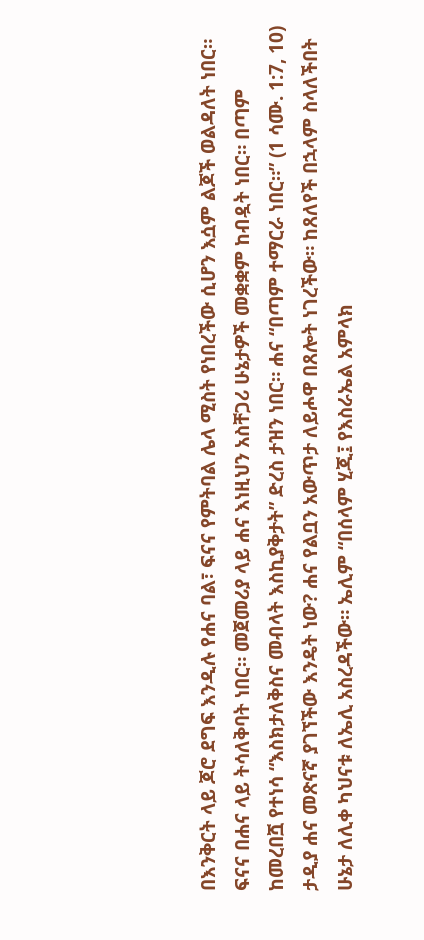በእንቅርት ላይ ጆሮ ደግፍ እንዲሉ የሐና ባል፣ ፍናና የምትባል ሌላ ሚስት የነበረችው ሲሆን እሷም ልጆች ወልዳለት ነበር። ፍናና በሐና ላይ ትሳለቅባት ነበር። መጀመሪያ ላይ ሐና እነዚህን አስቸጋሪ ሁኔታዎች መቋቋም ከብዷት ነበር። በጣም ከመረበሿ የተነሳ “እስክታለቅስና መብላት እስኪያቅታት” ድረስ ታዝን ነበር። ሐና “በጣም ተማርራ ነበር።” (1 ሳሙ. 1:7, 10) ታዲያ ሐና መጽናኛ ያገኘችው እንዴት ነው? ሐና የልቧን አውጥታ ለይሖዋ በጸሎት ነገረችው። ከጸለየች በኋላም ስላለችበት ሁኔታ ለሊቀ ካህናቱ ለኤሊ አስረዳችው። ኤሊም “በሰላም ሂጂ፤ የእስራኤል አምላክ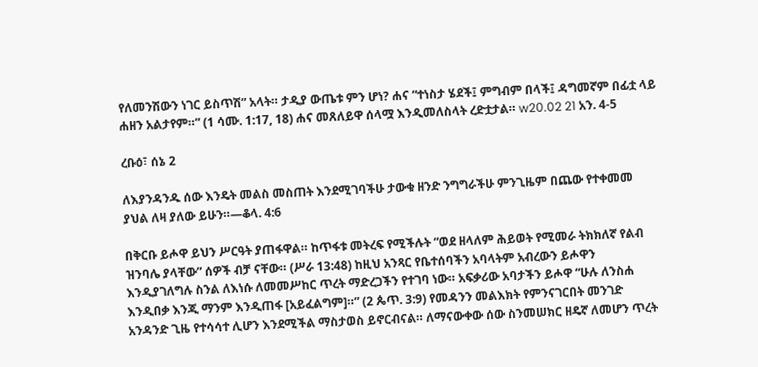የለመንሽውን ነገር ይስጥሽ” አላት። ታዲያ ውጤቱ ምን ሆነ? ሐና “ተነስታ ሄደች፤ ምግብም በላች፤ ዳግመኛም በፊቷ ላይ ሐዘን አልታየም።” (1 ሳሙ. 1:17, 18) ሐና መጸለይዋ ሰላሟ እንዲመለስላት ረድቷታል። w20.02 21 አን. 4-5

ረቡዕ፣ ሰኔ 2

ለእያንዳንዱ ሰው እንዴት መልስ መስጠት እንደሚገባችሁ ታውቁ ዘንድ ንግግራችሁ ምንጊዜም በጨው የተቀመመ ያህል ለዛ ያለው ይሁን።—ቆላ. 4:6

በቅርቡ ይሖዋ ይህን ሥርዓት ያጠፋዋል። ከጥፋቱ መትረፍ የሚችሉት “ወደ ዘላለም ሕይወት የሚመራ ትክክለኛ የልብ ዝንባሌ ያላቸው” ሰዎች ብቻ ናቸው። (ሥራ 13:48) ከዚህ አንጻር የቤተሰባችን አባላትም አብረውን ይሖዋን እንዲያገለግሉ ስንል ለእነሱ ለመመሥከር ጥረት ማድረጋችን የተገባ ነው። አፍቃሪው አባታችን ይሖዋ “ሁሉ ለንስሐ እንዲበቃ እንጂ ማንም እንዲጠፋ [አይፈልግም]።” (2 ጴጥ. 3:9) የመዳንን መልእክት የምንናገርበት መንገድ አንዳንድ ጊዜ የተሳሳተ ሊሆን እንደሚችል ማስታወስ ይኖርብናል። ለማናውቀው ሰው ስንመሠክር ዘዴኛ ለመሆን ጥረት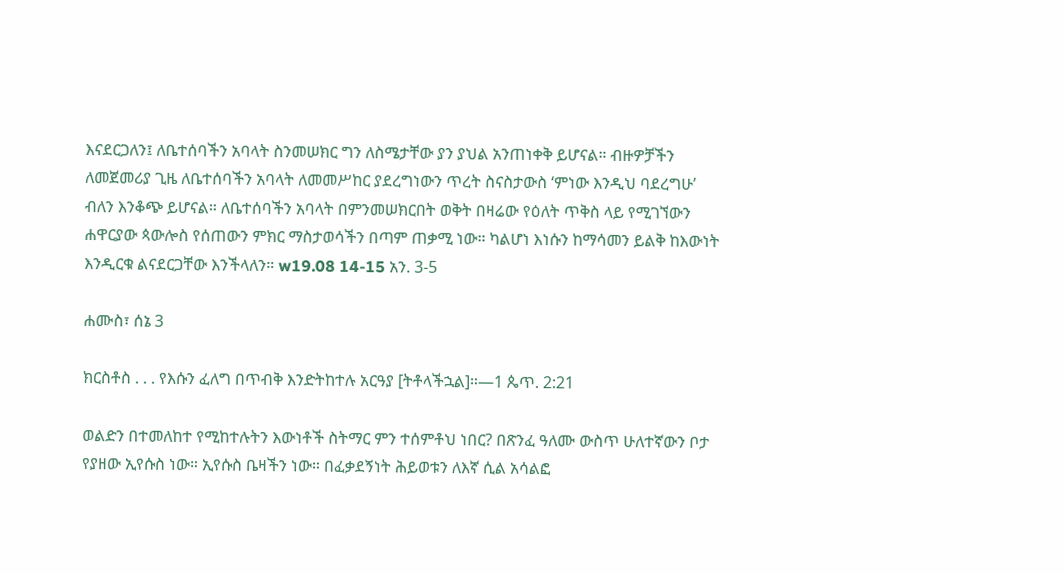እናደርጋለን፤ ለቤተሰባችን አባላት ስንመሠክር ግን ለስሜታቸው ያን ያህል አንጠነቀቅ ይሆናል። ብዙዎቻችን ለመጀመሪያ ጊዜ ለቤተሰባችን አባላት ለመመሥከር ያደረግነውን ጥረት ስናስታውስ ‘ምነው እንዲህ ባደረግሁ’ ብለን እንቆጭ ይሆናል። ለቤተሰባችን አባላት በምንመሠክርበት ወቅት በዛሬው የዕለት ጥቅስ ላይ የሚገኘውን ሐዋርያው ጳውሎስ የሰጠውን ምክር ማስታወሳችን በጣም ጠቃሚ ነው። ካልሆነ እነሱን ከማሳመን ይልቅ ከእውነት እንዲርቁ ልናደርጋቸው እንችላለን። w19.08 14-15 አን. 3-5

ሐሙስ፣ ሰኔ 3

ክርስቶስ . . . የእሱን ፈለግ በጥብቅ እንድትከተሉ አርዓያ [ትቶላችኋል]።—1 ጴጥ. 2:21

ወልድን በተመለከተ የሚከተሉትን እውነቶች ስትማር ምን ተሰምቶህ ነበር? በጽንፈ ዓለሙ ውስጥ ሁለተኛውን ቦታ የያዘው ኢየሱስ ነው። ኢየሱስ ቤዛችን ነው። በፈቃደኝነት ሕይወቱን ለእኛ ሲል አሳልፎ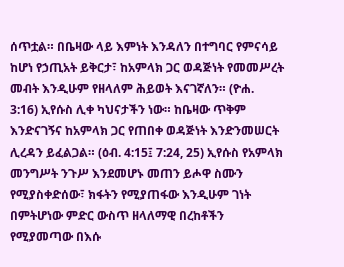ሰጥቷል። በቤዛው ላይ እምነት እንዳለን በተግባር የምናሳይ ከሆነ የኃጢአት ይቅርታ፣ ከአምላክ ጋር ወዳጅነት የመመሥረት መብት እንዲሁም የዘላለም ሕይወት እናገኛለን። (ዮሐ. 3:16) ኢየሱስ ሊቀ ካህናታችን ነው። ከቤዛው ጥቅም እንድናገኝና ከአምላክ ጋር የጠበቀ ወዳጅነት እንድንመሠርት ሊረዳን ይፈልጋል። (ዕብ. 4:15፤ 7:24, 25) ኢየሱስ የአምላክ መንግሥት ንጉሥ እንደመሆኑ መጠን ይሖዋ ስሙን የሚያስቀድሰው፣ ክፋትን የሚያጠፋው እንዲሁም ገነት በምትሆነው ምድር ውስጥ ዘላለማዊ በረከቶችን የሚያመጣው በእሱ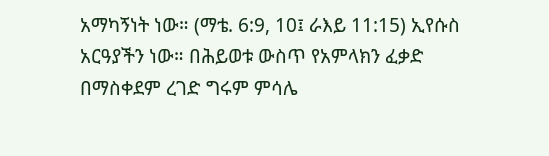አማካኝነት ነው። (ማቴ. 6:9, 10፤ ራእይ 11:15) ኢየሱስ አርዓያችን ነው። በሕይወቱ ውስጥ የአምላክን ፈቃድ በማስቀደም ረገድ ግሩም ምሳሌ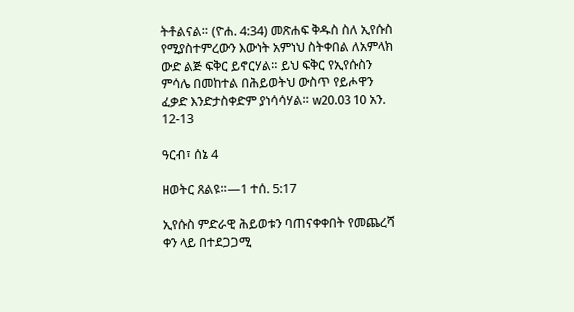ትቶልናል። (ዮሐ. 4:34) መጽሐፍ ቅዱስ ስለ ኢየሱስ የሚያስተምረውን እውነት አምነህ ስትቀበል ለአምላክ ውድ ልጅ ፍቅር ይኖርሃል። ይህ ፍቅር የኢየሱስን ምሳሌ በመከተል በሕይወትህ ውስጥ የይሖዋን ፈቃድ እንድታስቀድም ያነሳሳሃል። w20.03 10 አን. 12-13

ዓርብ፣ ሰኔ 4

ዘወትር ጸልዩ።—1 ተሰ. 5:17

ኢየሱስ ምድራዊ ሕይወቱን ባጠናቀቀበት የመጨረሻ ቀን ላይ በተደጋጋሚ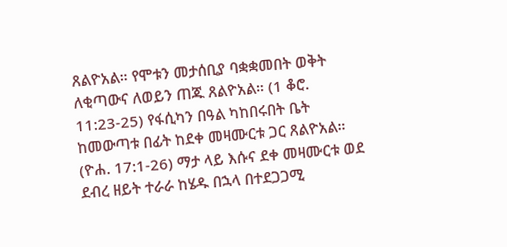ጸልዮአል። የሞቱን መታሰቢያ ባቋቋመበት ወቅት ለቂጣውና ለወይን ጠጁ ጸልዮአል። (1 ቆሮ. 11:23-25) የፋሲካን በዓል ካከበሩበት ቤት ከመውጣቱ በፊት ከደቀ መዛሙርቱ ጋር ጸልዮአል። (ዮሐ. 17:1-26) ማታ ላይ እሱና ደቀ መዛሙርቱ ወደ ደብረ ዘይት ተራራ ከሄዱ በኋላ በተደጋጋሚ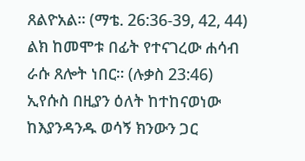ጸልዮአል። (ማቴ. 26:36-39, 42, 44) ልክ ከመሞቱ በፊት የተናገረው ሐሳብ ራሱ ጸሎት ነበር። (ሉቃስ 23:46) ኢየሱስ በዚያን ዕለት ከተከናወነው ከእያንዳንዱ ወሳኝ ክንውን ጋር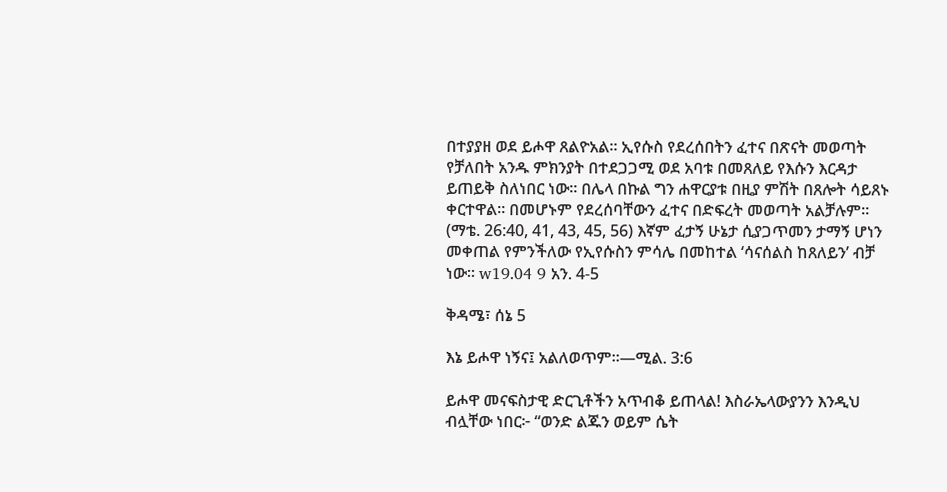በተያያዘ ወደ ይሖዋ ጸልዮአል። ኢየሱስ የደረሰበትን ፈተና በጽናት መወጣት የቻለበት አንዱ ምክንያት በተደጋጋሚ ወደ አባቱ በመጸለይ የእሱን እርዳታ ይጠይቅ ስለነበር ነው። በሌላ በኩል ግን ሐዋርያቱ በዚያ ምሽት በጸሎት ሳይጸኑ ቀርተዋል። በመሆኑም የደረሰባቸውን ፈተና በድፍረት መወጣት አልቻሉም። (ማቴ. 26:40, 41, 43, 45, 56) እኛም ፈታኝ ሁኔታ ሲያጋጥመን ታማኝ ሆነን መቀጠል የምንችለው የኢየሱስን ምሳሌ በመከተል ‘ሳናሰልስ ከጸለይን’ ብቻ ነው። w19.04 9 አን. 4-5

ቅዳሜ፣ ሰኔ 5

እኔ ይሖዋ ነኝና፤ አልለወጥም።—ሚል. 3:6

ይሖዋ መናፍስታዊ ድርጊቶችን አጥብቆ ይጠላል! እስራኤላውያንን እንዲህ ብሏቸው ነበር፦ “ወንድ ልጁን ወይም ሴት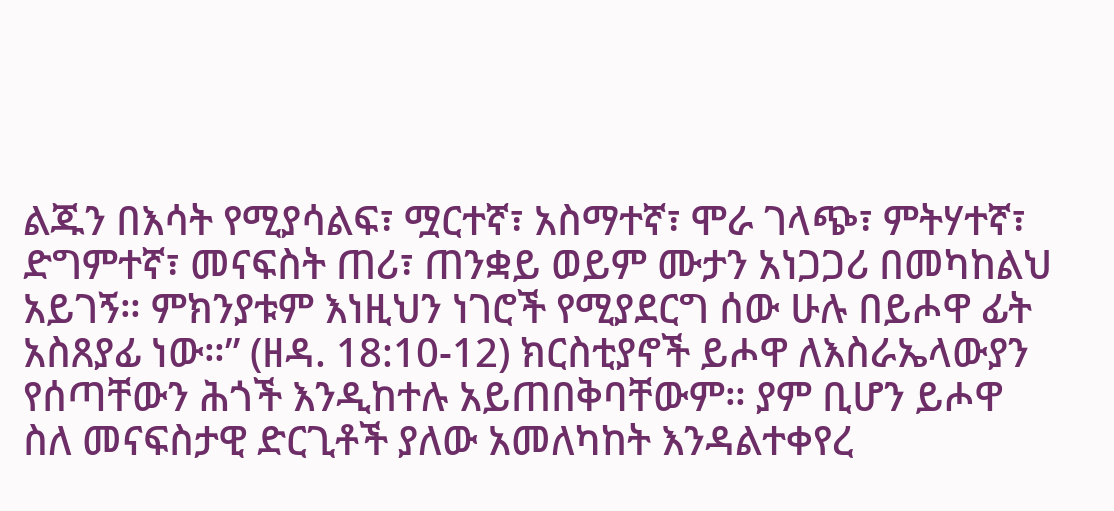ልጁን በእሳት የሚያሳልፍ፣ ሟርተኛ፣ አስማተኛ፣ ሞራ ገላጭ፣ ምትሃተኛ፣ ድግምተኛ፣ መናፍስት ጠሪ፣ ጠንቋይ ወይም ሙታን አነጋጋሪ በመካከልህ አይገኝ። ምክንያቱም እነዚህን ነገሮች የሚያደርግ ሰው ሁሉ በይሖዋ ፊት አስጸያፊ ነው።” (ዘዳ. 18:10-12) ክርስቲያኖች ይሖዋ ለእስራኤላውያን የሰጣቸውን ሕጎች እንዲከተሉ አይጠበቅባቸውም። ያም ቢሆን ይሖዋ ስለ መናፍስታዊ ድርጊቶች ያለው አመለካከት እንዳልተቀየረ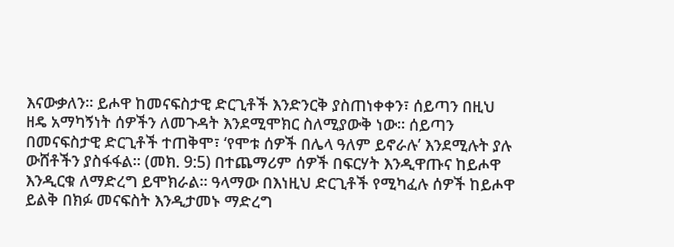እናውቃለን። ይሖዋ ከመናፍስታዊ ድርጊቶች እንድንርቅ ያስጠነቀቀን፣ ሰይጣን በዚህ ዘዴ አማካኝነት ሰዎችን ለመጉዳት እንደሚሞክር ስለሚያውቅ ነው። ሰይጣን በመናፍስታዊ ድርጊቶች ተጠቅሞ፣ ‘የሞቱ ሰዎች በሌላ ዓለም ይኖራሉ’ እንደሚሉት ያሉ ውሸቶችን ያስፋፋል። (መክ. 9:5) በተጨማሪም ሰዎች በፍርሃት እንዲዋጡና ከይሖዋ እንዲርቁ ለማድረግ ይሞክራል። ዓላማው በእነዚህ ድርጊቶች የሚካፈሉ ሰዎች ከይሖዋ ይልቅ በክፉ መናፍስት እንዲታመኑ ማድረግ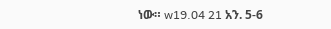ነው። w19.04 21 አን. 5-6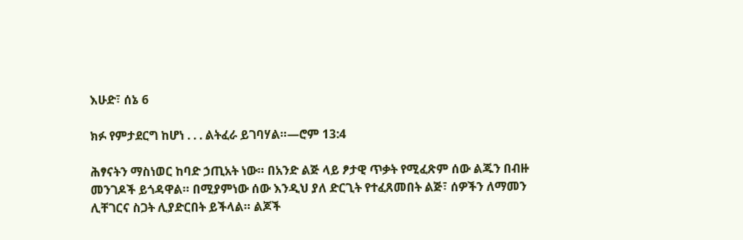እሁድ፣ ሰኔ 6

ክፉ የምታደርግ ከሆነ . . . ልትፈራ ይገባሃል።—ሮም 13:4

ሕፃናትን ማስነወር ከባድ ኃጢአት ነው። በአንድ ልጅ ላይ ፆታዊ ጥቃት የሚፈጽም ሰው ልጁን በብዙ መንገዶች ይጎዳዋል። በሚያምነው ሰው እንዲህ ያለ ድርጊት የተፈጸመበት ልጅ፣ ሰዎችን ለማመን ሊቸገርና ስጋት ሊያድርበት ይችላል። ልጆች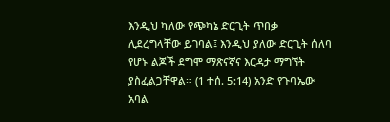እንዲህ ካለው የጭካኔ ድርጊት ጥበቃ ሊደረግላቸው ይገባል፤ እንዲህ ያለው ድርጊት ሰለባ የሆኑ ልጆች ደግሞ ማጽናኛና እርዳታ ማግኘት ያስፈልጋቸዋል። (1 ተሰ. 5:14) አንድ የጉባኤው አባል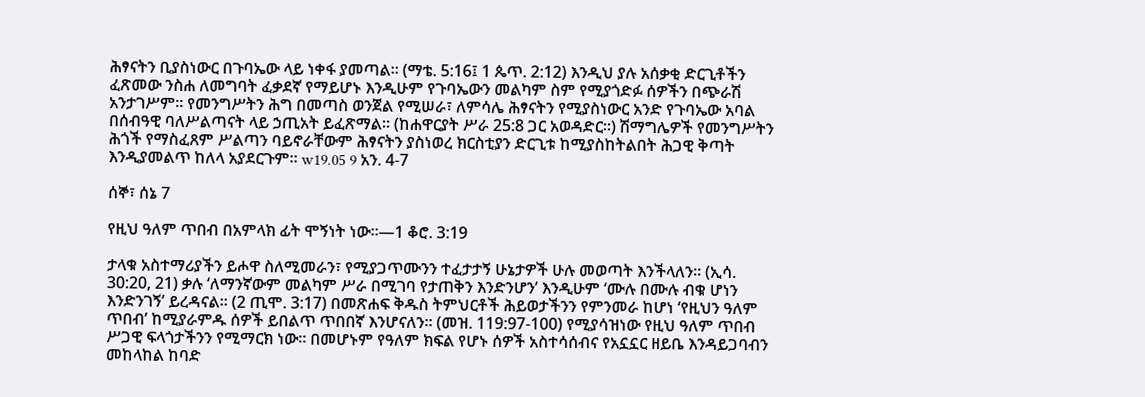ሕፃናትን ቢያስነውር በጉባኤው ላይ ነቀፋ ያመጣል። (ማቴ. 5:16፤ 1 ጴጥ. 2:12) እንዲህ ያሉ አሰቃቂ ድርጊቶችን ፈጽመው ንስሐ ለመግባት ፈቃደኛ የማይሆኑ እንዲሁም የጉባኤውን መልካም ስም የሚያጎድፉ ሰዎችን በጭራሽ አንታገሥም። የመንግሥትን ሕግ በመጣስ ወንጀል የሚሠራ፣ ለምሳሌ ሕፃናትን የሚያስነውር አንድ የጉባኤው አባል በሰብዓዊ ባለሥልጣናት ላይ ኃጢአት ይፈጽማል። (ከሐዋርያት ሥራ 25:8 ጋር አወዳድር።) ሽማግሌዎች የመንግሥትን ሕጎች የማስፈጸም ሥልጣን ባይኖራቸውም ሕፃናትን ያስነወረ ክርስቲያን ድርጊቱ ከሚያስከትልበት ሕጋዊ ቅጣት እንዲያመልጥ ከለላ አያደርጉም። w19.05 9 አን. 4-7

ሰኞ፣ ሰኔ 7

የዚህ ዓለም ጥበብ በአምላክ ፊት ሞኝነት ነው።—1 ቆሮ. 3:19

ታላቁ አስተማሪያችን ይሖዋ ስለሚመራን፣ የሚያጋጥሙንን ተፈታታኝ ሁኔታዎች ሁሉ መወጣት እንችላለን። (ኢሳ. 30:20, 21) ቃሉ ‘ለማንኛውም መልካም ሥራ በሚገባ የታጠቅን እንድንሆን’ እንዲሁም ‘ሙሉ በሙሉ ብቁ ሆነን እንድንገኝ’ ይረዳናል። (2 ጢሞ. 3:17) በመጽሐፍ ቅዱስ ትምህርቶች ሕይወታችንን የምንመራ ከሆነ ‘የዚህን ዓለም ጥበብ’ ከሚያራምዱ ሰዎች ይበልጥ ጥበበኛ እንሆናለን። (መዝ. 119:97-100) የሚያሳዝነው የዚህ ዓለም ጥበብ ሥጋዊ ፍላጎታችንን የሚማርክ ነው። በመሆኑም የዓለም ክፍል የሆኑ ሰዎች አስተሳሰብና የአኗኗር ዘይቤ እንዳይጋባብን መከላከል ከባድ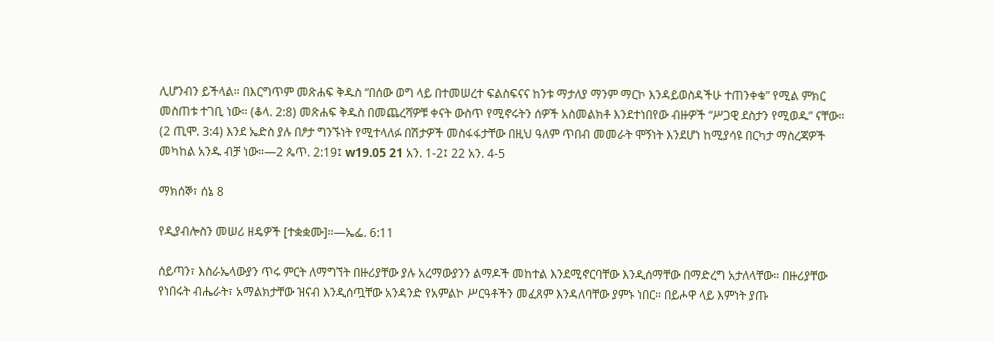ሊሆንብን ይችላል። በእርግጥም መጽሐፍ ቅዱስ “በሰው ወግ ላይ በተመሠረተ ፍልስፍናና ከንቱ ማታለያ ማንም ማርኮ እንዳይወስዳችሁ ተጠንቀቁ” የሚል ምክር መስጠቱ ተገቢ ነው። (ቆላ. 2:8) መጽሐፍ ቅዱስ በመጨረሻዎቹ ቀናት ውስጥ የሚኖሩትን ሰዎች አስመልክቶ እንደተነበየው ብዙዎች “ሥጋዊ ደስታን የሚወዱ” ናቸው። (2 ጢሞ. 3:4) እንደ ኤድስ ያሉ በፆታ ግንኙነት የሚተላለፉ በሽታዎች መስፋፋታቸው በዚህ ዓለም ጥበብ መመራት ሞኝነት እንደሆነ ከሚያሳዩ በርካታ ማስረጃዎች መካከል አንዱ ብቻ ነው።—2 ጴጥ. 2:19፤ w19.05 21 አን. 1-2፤ 22 አን. 4-5

ማክሰኞ፣ ሰኔ 8

የዲያብሎስን መሠሪ ዘዴዎች [ተቋቋሙ]።—ኤፌ. 6:11

ሰይጣን፣ እስራኤላውያን ጥሩ ምርት ለማግኘት በዙሪያቸው ያሉ አረማውያንን ልማዶች መከተል እንደሚኖርባቸው እንዲሰማቸው በማድረግ አታለላቸው። በዙሪያቸው የነበሩት ብሔራት፣ አማልክታቸው ዝናብ እንዲሰጧቸው አንዳንድ የአምልኮ ሥርዓቶችን መፈጸም እንዳለባቸው ያምኑ ነበር። በይሖዋ ላይ እምነት ያጡ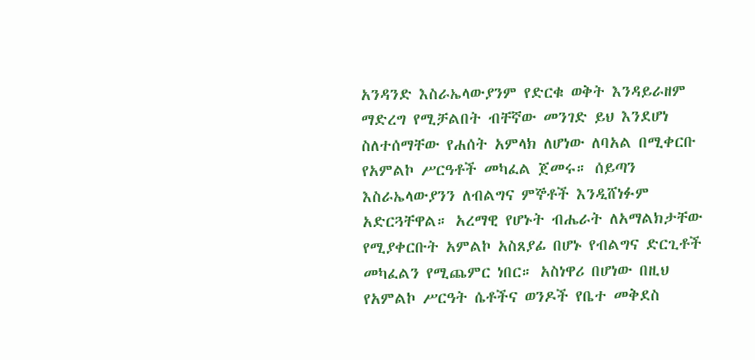አንዳንድ እስራኤላውያንም የድርቁ ወቅት እንዳይራዘም ማድረግ የሚቻልበት ብቸኛው መንገድ ይህ እንደሆነ ስለተሰማቸው የሐሰት አምላክ ለሆነው ለባአል በሚቀርቡ የአምልኮ ሥርዓቶች መካፈል ጀመሩ። ሰይጣን እስራኤላውያንን ለብልግና ምኞቶች እንዲሸነፉም አድርጓቸዋል። አረማዊ የሆኑት ብሔራት ለአማልክታቸው የሚያቀርቡት አምልኮ አስጸያፊ በሆኑ የብልግና ድርጊቶች መካፈልን የሚጨምር ነበር። አስነዋሪ በሆነው በዚህ የአምልኮ ሥርዓት ሴቶችና ወንዶች የቤተ መቅደስ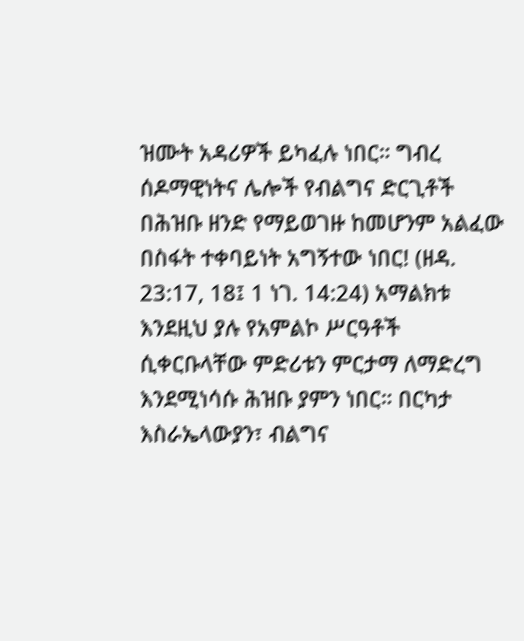ዝሙት አዳሪዎች ይካፈሉ ነበር። ግብረ ሰዶማዊነትና ሌሎች የብልግና ድርጊቶች በሕዝቡ ዘንድ የማይወገዙ ከመሆንም አልፈው በስፋት ተቀባይነት አግኝተው ነበር! (ዘዳ. 23:17, 18፤ 1 ነገ. 14:24) አማልክቱ እንደዚህ ያሉ የአምልኮ ሥርዓቶች ሲቀርቡላቸው ምድሪቱን ምርታማ ለማድረግ እንደሚነሳሱ ሕዝቡ ያምን ነበር። በርካታ እስራኤላውያን፣ ብልግና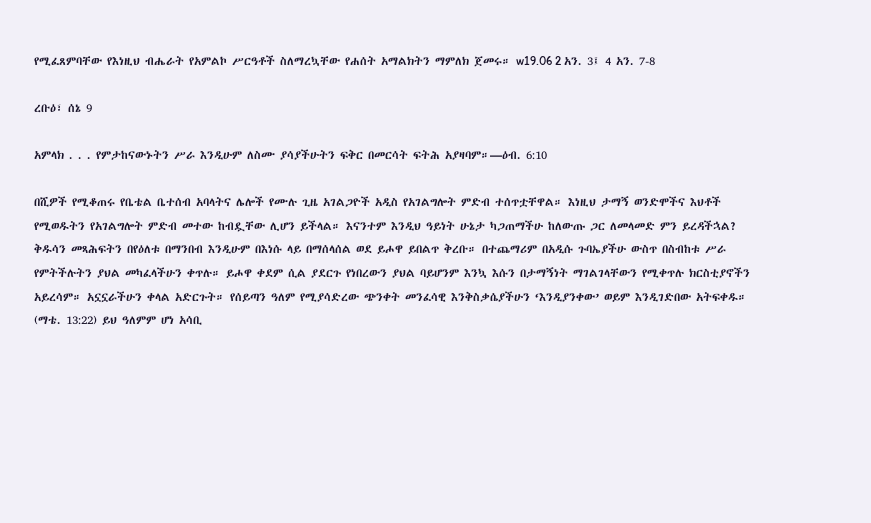የሚፈጸምባቸው የእነዚህ ብሔራት የአምልኮ ሥርዓቶች ስለማረኳቸው የሐሰት አማልክትን ማምለክ ጀመሩ። w19.06 2 አን. 3፤ 4 አን. 7-8

ረቡዕ፣ ሰኔ 9

አምላክ . . . የምታከናውኑትን ሥራ እንዲሁም ለስሙ ያሳያችሁትን ፍቅር በመርሳት ፍትሕ አያዛባም።—ዕብ. 6:10

በሺዎች የሚቆጠሩ የቤቴል ቤተሰብ አባላትና ሌሎች የሙሉ ጊዜ አገልጋዮች አዲስ የአገልግሎት ምድብ ተሰጥቷቸዋል። እነዚህ ታማኝ ወንድሞችና እህቶች የሚወዱትን የአገልግሎት ምድብ መተው ከብዷቸው ሊሆን ይችላል። እናንተም እንዲህ ዓይነት ሁኔታ ካጋጠማችሁ ከለውጡ ጋር ለመላመድ ምን ይረዳችኋል? ቅዱሳን መጻሕፍትን በየዕለቱ በማንበብ እንዲሁም በእነሱ ላይ በማሰላሰል ወደ ይሖዋ ይበልጥ ቅረቡ። በተጨማሪም በአዲሱ ጉባኤያችሁ ውስጥ በስብከቱ ሥራ የምትችሉትን ያህል መካፈላችሁን ቀጥሉ። ይሖዋ ቀደም ሲል ያደርጉ የነበረውን ያህል ባይሆንም እንኳ እሱን በታማኝነት ማገልገላቸውን የሚቀጥሉ ክርስቲያኖችን አይረሳም። አኗኗራችሁን ቀላል አድርጉት። የሰይጣን ዓለም የሚያሳድረው ጭንቀት መንፈሳዊ እንቅስቃሴያችሁን ‘እንዲያንቀው’ ወይም እንዲገድበው አትፍቀዱ። (ማቴ. 13:22) ይህ ዓለምም ሆነ አሳቢ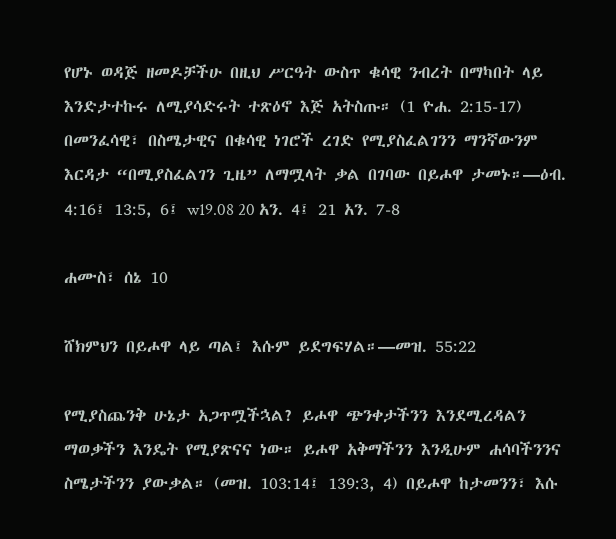የሆኑ ወዳጅ ዘመዶቻችሁ በዚህ ሥርዓት ውስጥ ቁሳዊ ንብረት በማካበት ላይ እንድታተኩሩ ለሚያሳድሩት ተጽዕኖ እጅ አትስጡ። (1 ዮሐ. 2:15-17) በመንፈሳዊ፣ በስሜታዊና በቁሳዊ ነገሮች ረገድ የሚያስፈልገንን ማንኛውንም እርዳታ “በሚያስፈልገን ጊዜ” ለማሟላት ቃል በገባው በይሖዋ ታመኑ።—ዕብ. 4:16፤ 13:5, 6፤ w19.08 20 አን. 4፤ 21 አን. 7-8

ሐሙስ፣ ሰኔ 10

ሸክምህን በይሖዋ ላይ ጣል፤ እሱም ይደግፍሃል።—መዝ. 55:22

የሚያስጨንቅ ሁኔታ አጋጥሟችኋል? ይሖዋ ጭንቀታችንን እንደሚረዳልን ማወቃችን እንዴት የሚያጽናና ነው። ይሖዋ አቅማችንን እንዲሁም ሐሳባችንንና ስሜታችንን ያውቃል። (መዝ. 103:14፤ 139:3, 4) በይሖዋ ከታመንን፣ እሱ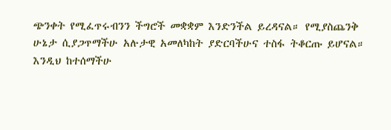ጭንቀት የሚፈጥሩብንን ችግሮች መቋቋም እንድንችል ይረዳናል። የሚያስጨንቅ ሁኔታ ሲያጋጥማችሁ አሉታዊ አመለካከት ያድርባችሁና ተስፋ ትቆርጡ ይሆናል። እንዲህ ከተሰማችሁ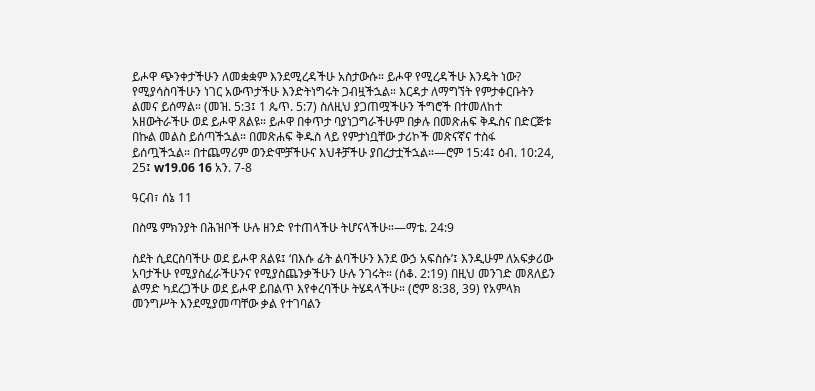ይሖዋ ጭንቀታችሁን ለመቋቋም እንደሚረዳችሁ አስታውሱ። ይሖዋ የሚረዳችሁ እንዴት ነው? የሚያሳስባችሁን ነገር አውጥታችሁ እንድትነግሩት ጋብዟችኋል። እርዳታ ለማግኘት የምታቀርቡትን ልመና ይሰማል። (መዝ. 5:3፤ 1 ጴጥ. 5:7) ስለዚህ ያጋጠሟችሁን ችግሮች በተመለከተ አዘውትራችሁ ወደ ይሖዋ ጸልዩ። ይሖዋ በቀጥታ ባያነጋግራችሁም በቃሉ በመጽሐፍ ቅዱስና በድርጅቱ በኩል መልስ ይሰጣችኋል። በመጽሐፍ ቅዱስ ላይ የምታነቧቸው ታሪኮች መጽናኛና ተስፋ ይሰጧችኋል። በተጨማሪም ወንድሞቻችሁና እህቶቻችሁ ያበረታቷችኋል።—ሮም 15:4፤ ዕብ. 10:24, 25፤ w19.06 16 አን. 7-8

ዓርብ፣ ሰኔ 11

በስሜ ምክንያት በሕዝቦች ሁሉ ዘንድ የተጠላችሁ ትሆናላችሁ።—ማቴ. 24:9

ስደት ሲደርስባችሁ ወደ ይሖዋ ጸልዩ፤ ‘በእሱ ፊት ልባችሁን እንደ ውኃ አፍስሱ’፤ እንዲሁም ለአፍቃሪው አባታችሁ የሚያስፈራችሁንና የሚያስጨንቃችሁን ሁሉ ንገሩት። (ሰቆ. 2:19) በዚህ መንገድ መጸለይን ልማድ ካደረጋችሁ ወደ ይሖዋ ይበልጥ እየቀረባችሁ ትሄዳላችሁ። (ሮም 8:38, 39) የአምላክ መንግሥት እንደሚያመጣቸው ቃል የተገባልን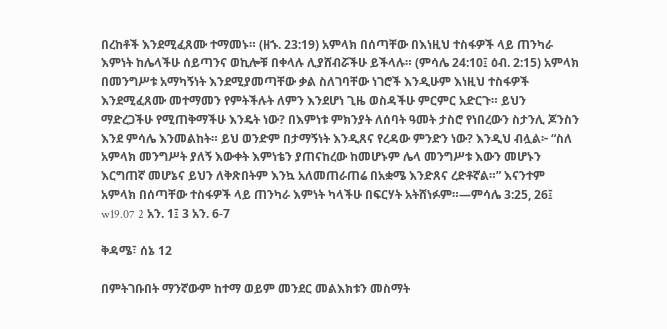በረከቶች እንደሚፈጸሙ ተማመኑ። (ዘኁ. 23:19) አምላክ በሰጣቸው በእነዚህ ተስፋዎች ላይ ጠንካራ እምነት ከሌላችሁ ሰይጣንና ወኪሎቹ በቀላሉ ሊያሸብሯችሁ ይችላሉ። (ምሳሌ 24:10፤ ዕብ. 2:15) አምላክ በመንግሥቱ አማካኝነት እንደሚያመጣቸው ቃል ስለገባቸው ነገሮች እንዲሁም እነዚህ ተስፋዎች እንደሚፈጸሙ መተማመን የምትችሉት ለምን እንደሆነ ጊዜ ወስዳችሁ ምርምር አድርጉ። ይህን ማድረጋችሁ የሚጠቅማችሁ እንዴት ነው? በእምነቱ ምክንያት ለሰባት ዓመት ታስሮ የነበረውን ስታንሊ ጆንስን እንደ ምሳሌ እንመልከት። ይህ ወንድም በታማኝነት እንዲጸና የረዳው ምንድን ነው? እንዲህ ብሏል፦ “ስለ አምላክ መንግሥት ያለኝ እውቀት እምነቴን ያጠናከረው ከመሆኑም ሌላ መንግሥቱ እውን መሆኑን እርግጠኛ መሆኔና ይህን ለቅጽበትም እንኳ አለመጠራጠሬ በአቋሜ እንድጸና ረድቶኛል።” እናንተም አምላክ በሰጣቸው ተስፋዎች ላይ ጠንካራ እምነት ካላችሁ በፍርሃት አትሸነፉም።—ምሳሌ 3:25, 26፤ w19.07 2 አን. 1፤ 3 አን. 6-7

ቅዳሜ፣ ሰኔ 12

በምትገቡበት ማንኛውም ከተማ ወይም መንደር መልእክቱን መስማት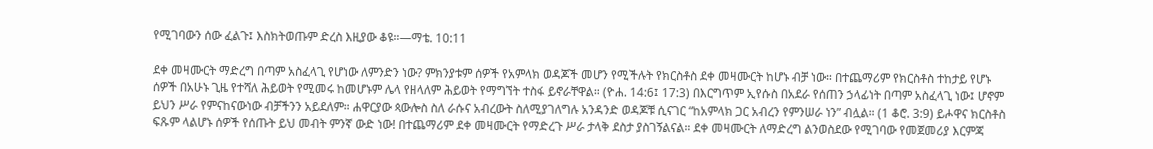የሚገባውን ሰው ፈልጉ፤ እስክትወጡም ድረስ እዚያው ቆዩ።—ማቴ. 10:11

ደቀ መዛሙርት ማድረግ በጣም አስፈላጊ የሆነው ለምንድን ነው? ምክንያቱም ሰዎች የአምላክ ወዳጆች መሆን የሚችሉት የክርስቶስ ደቀ መዛሙርት ከሆኑ ብቻ ነው። በተጨማሪም የክርስቶስ ተከታይ የሆኑ ሰዎች በአሁኑ ጊዜ የተሻለ ሕይወት የሚመሩ ከመሆኑም ሌላ የዘላለም ሕይወት የማግኘት ተስፋ ይኖራቸዋል። (ዮሐ. 14:6፤ 17:3) በእርግጥም ኢየሱስ በአደራ የሰጠን ኃላፊነት በጣም አስፈላጊ ነው፤ ሆኖም ይህን ሥራ የምናከናውነው ብቻችንን አይደለም። ሐዋርያው ጳውሎስ ስለ ራሱና አብረውት ስለሚያገለግሉ አንዳንድ ወዳጆቹ ሲናገር “ከአምላክ ጋር አብረን የምንሠራ ነን” ብሏል። (1 ቆሮ. 3:9) ይሖዋና ክርስቶስ ፍጹም ላልሆኑ ሰዎች የሰጡት ይህ መብት ምንኛ ውድ ነው! በተጨማሪም ደቀ መዛሙርት የማድረጉ ሥራ ታላቅ ደስታ ያስገኝልናል። ደቀ መዛሙርት ለማድረግ ልንወስደው የሚገባው የመጀመሪያ እርምጃ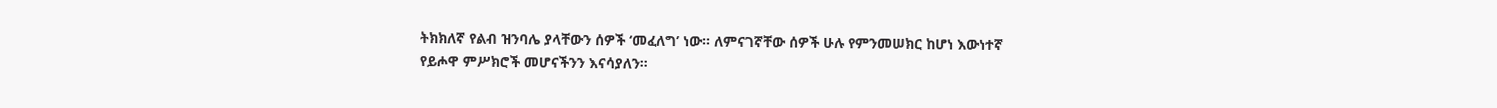ትክክለኛ የልብ ዝንባሌ ያላቸውን ሰዎች ‘መፈለግ’ ነው። ለምናገኛቸው ሰዎች ሁሉ የምንመሠክር ከሆነ እውነተኛ የይሖዋ ምሥክሮች መሆናችንን እናሳያለን።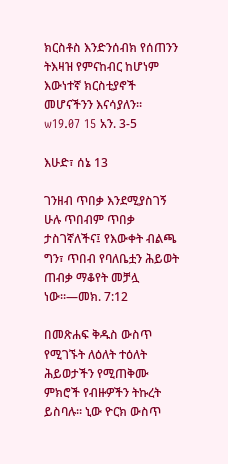ክርስቶስ እንድንሰብክ የሰጠንን ትእዛዝ የምናከብር ከሆነም እውነተኛ ክርስቲያኖች መሆናችንን እናሳያለን። w19.07 15 አን. 3-5

እሁድ፣ ሰኔ 13

ገንዘብ ጥበቃ እንደሚያስገኝ ሁሉ ጥበብም ጥበቃ ታስገኛለችና፤ የእውቀት ብልጫ ግን፣ ጥበብ የባለቤቷን ሕይወት ጠብቃ ማቆየት መቻሏ ነው።—መክ. 7:12

በመጽሐፍ ቅዱስ ውስጥ የሚገኙት ለዕለት ተዕለት ሕይወታችን የሚጠቅሙ ምክሮች የብዙዎችን ትኩረት ይስባሉ። ኒው ዮርክ ውስጥ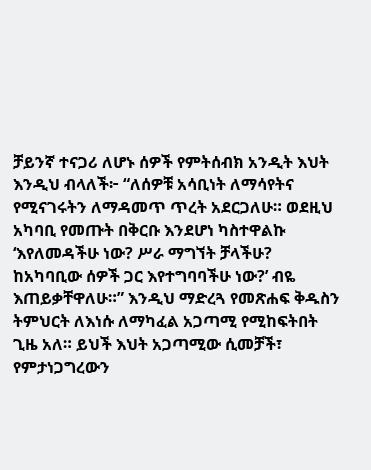ቻይንኛ ተናጋሪ ለሆኑ ሰዎች የምትሰብክ አንዲት እህት እንዲህ ብላለች፦ “ለሰዎቹ አሳቢነት ለማሳየትና የሚናገሩትን ለማዳመጥ ጥረት አደርጋለሁ። ወደዚህ አካባቢ የመጡት በቅርቡ እንደሆነ ካስተዋልኩ ‘እየለመዳችሁ ነው? ሥራ ማግኘት ቻላችሁ? ከአካባቢው ሰዎች ጋር እየተግባባችሁ ነው?’ ብዬ እጠይቃቸዋለሁ።” እንዲህ ማድረጓ የመጽሐፍ ቅዱስን ትምህርት ለእነሱ ለማካፈል አጋጣሚ የሚከፍትበት ጊዜ አለ። ይህች እህት አጋጣሚው ሲመቻች፣ የምታነጋግረውን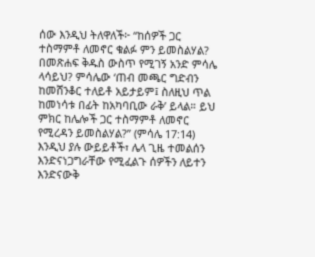ሰው እንዲህ ትለዋለች፦ “ከሰዎች ጋር ተስማምቶ ለመኖር ቁልፉ ምን ይመስልሃል? በመጽሐፍ ቅዱስ ውስጥ የሚገኝ አንድ ምሳሌ ላሳይህ? ምሳሌው ‘ጠብ መጫር ግድብን ከመሸንቆር ተለይቶ አይታይም፤ ስለዚህ ጥል ከመነሳቱ በፊት ከአካባቢው ራቅ’ ይላል። ይህ ምክር ከሌሎች ጋር ተስማምቶ ለመኖር የሚረዳን ይመስልሃል?” (ምሳሌ 17:14) እንዲህ ያሉ ውይይቶች፣ ሌላ ጊዜ ተመልሰን እንድናነጋግራቸው የሚፈልጉ ሰዎችን ለይተን እንድናውቅ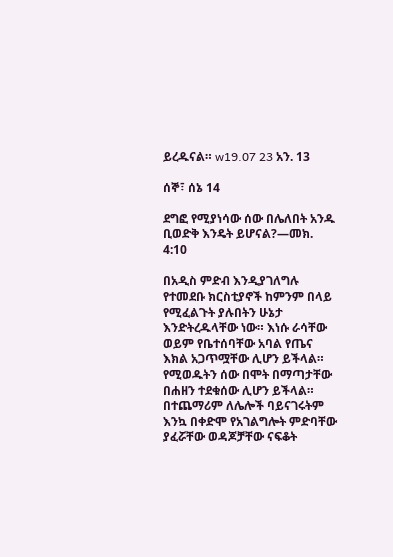ይረዱናል። w19.07 23 አን. 13

ሰኞ፣ ሰኔ 14

ደግፎ የሚያነሳው ሰው በሌለበት አንዱ ቢወድቅ እንዴት ይሆናል?—መክ. 4:10

በአዲስ ምድብ እንዲያገለግሉ የተመደቡ ክርስቲያኖች ከምንም በላይ የሚፈልጉት ያሉበትን ሁኔታ እንድትረዱላቸው ነው። እነሱ ራሳቸው ወይም የቤተሰባቸው አባል የጤና እክል አጋጥሟቸው ሊሆን ይችላል። የሚወዱትን ሰው በሞት በማጣታቸው በሐዘን ተደቁሰው ሊሆን ይችላል። በተጨማሪም ለሌሎች ባይናገሩትም እንኳ በቀድሞ የአገልግሎት ምድባቸው ያፈሯቸው ወዳጆቻቸው ናፍቆት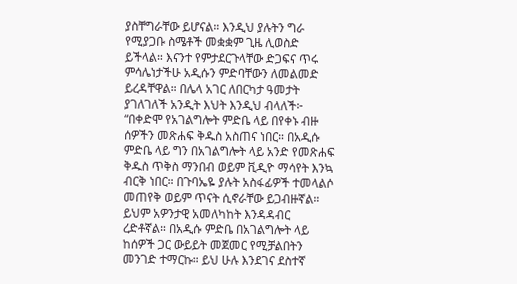ያስቸግራቸው ይሆናል። እንዲህ ያሉትን ግራ የሚያጋቡ ስሜቶች መቋቋም ጊዜ ሊወስድ ይችላል። እናንተ የምታደርጉላቸው ድጋፍና ጥሩ ምሳሌነታችሁ አዲሱን ምድባቸውን ለመልመድ ይረዳቸዋል። በሌላ አገር ለበርካታ ዓመታት ያገለገለች አንዲት እህት እንዲህ ብላለች፦ “በቀድሞ የአገልግሎት ምድቤ ላይ በየቀኑ ብዙ ሰዎችን መጽሐፍ ቅዱስ አስጠና ነበር። በአዲሱ ምድቤ ላይ ግን በአገልግሎት ላይ አንድ የመጽሐፍ ቅዱስ ጥቅስ ማንበብ ወይም ቪዲዮ ማሳየት እንኳ ብርቅ ነበር። በጉባኤዬ ያሉት አስፋፊዎች ተመላልሶ መጠየቅ ወይም ጥናት ሲኖራቸው ይጋብዙኛል። ይህም አዎንታዊ አመለካከት እንዳዳብር ረድቶኛል። በአዲሱ ምድቤ በአገልግሎት ላይ ከሰዎች ጋር ውይይት መጀመር የሚቻልበትን መንገድ ተማርኩ። ይህ ሁሉ እንደገና ደስተኛ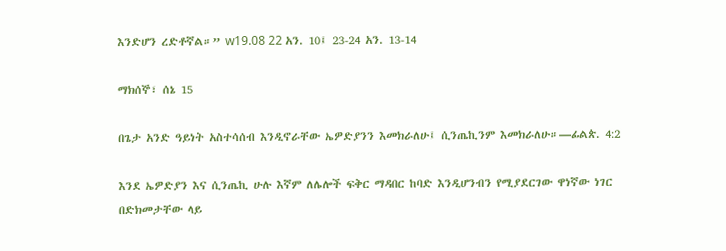እንድሆን ረድቶኛል።” w19.08 22 አን. 10፤ 23-24 አን. 13-14

ማክሰኞ፣ ሰኔ 15

በጌታ አንድ ዓይነት አስተሳሰብ እንዲኖራቸው ኤዎድያንን እመክራለሁ፤ ሲንጤኪንም እመክራለሁ።—ፊልጵ. 4:2

እንደ ኤዎድያን እና ሲንጤኪ ሁሉ እኛም ለሌሎች ፍቅር ማዳበር ከባድ እንዲሆንብን የሚያደርገው ዋነኛው ነገር በድክመታቸው ላይ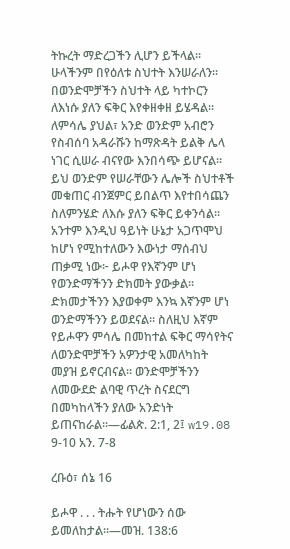ትኩረት ማድረጋችን ሊሆን ይችላል። ሁላችንም በየዕለቱ ስህተት እንሠራለን። በወንድሞቻችን ስህተት ላይ ካተኮርን ለእነሱ ያለን ፍቅር እየቀዘቀዘ ይሄዳል። ለምሳሌ ያህል፣ አንድ ወንድም አብሮን የስብሰባ አዳራሹን ከማጽዳት ይልቅ ሌላ ነገር ሲሠራ ብናየው እንበሳጭ ይሆናል። ይህ ወንድም የሠራቸውን ሌሎች ስህተቶች መቁጠር ብንጀምር ይበልጥ እየተበሳጨን ስለምንሄድ ለእሱ ያለን ፍቅር ይቀንሳል። አንተም እንዲህ ዓይነት ሁኔታ አጋጥሞህ ከሆነ የሚከተለውን እውነታ ማሰብህ ጠቃሚ ነው፦ ይሖዋ የእኛንም ሆነ የወንድማችንን ድክመት ያውቃል። ድክመታችንን እያወቀም እንኳ እኛንም ሆነ ወንድማችንን ይወደናል። ስለዚህ እኛም የይሖዋን ምሳሌ በመከተል ፍቅር ማሳየትና ለወንድሞቻችን አዎንታዊ አመለካከት መያዝ ይኖርብናል። ወንድሞቻችንን ለመውደድ ልባዊ ጥረት ስናደርግ በመካከላችን ያለው አንድነት ይጠናከራል።—ፊልጵ. 2:1, 2፤ w19.08 9-10 አን. 7-8

ረቡዕ፣ ሰኔ 16

ይሖዋ . . . ትሑት የሆነውን ሰው ይመለከታል።—መዝ. 138:6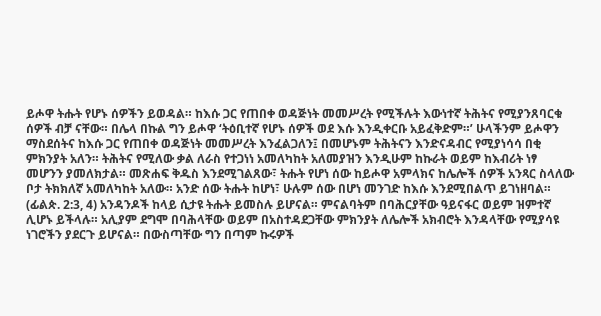ይሖዋ ትሑት የሆኑ ሰዎችን ይወዳል። ከእሱ ጋር የጠበቀ ወዳጅነት መመሥረት የሚችሉት እውነተኛ ትሕትና የሚያንጸባርቁ ሰዎች ብቻ ናቸው። በሌላ በኩል ግን ይሖዋ ‘ትዕቢተኛ የሆኑ ሰዎች ወደ እሱ እንዲቀርቡ አይፈቅድም።’ ሁላችንም ይሖዋን ማስደሰትና ከእሱ ጋር የጠበቀ ወዳጅነት መመሥረት እንፈልጋለን፤ በመሆኑም ትሕትናን እንድናዳብር የሚያነሳሳ በቂ ምክንያት አለን። ትሕትና የሚለው ቃል ለራስ የተጋነነ አመለካከት አለመያዝን እንዲሁም ከኩራት ወይም ከእብሪት ነፃ መሆንን ያመለክታል። መጽሐፍ ቅዱስ እንደሚገልጸው፣ ትሑት የሆነ ሰው ከይሖዋ አምላክና ከሌሎች ሰዎች አንጻር ስላለው ቦታ ትክክለኛ አመለካከት አለው። አንድ ሰው ትሑት ከሆነ፣ ሁሉም ሰው በሆነ መንገድ ከእሱ እንደሚበልጥ ይገነዘባል። (ፊልጵ. 2:3, 4) አንዳንዶች ከላይ ሲታዩ ትሑት ይመስሉ ይሆናል። ምናልባትም በባሕርያቸው ዓይናፋር ወይም ዝምተኛ ሊሆኑ ይችላሉ። አሊያም ደግሞ በባሕላቸው ወይም በአስተዳደጋቸው ምክንያት ለሌሎች አክብሮት እንዳላቸው የሚያሳዩ ነገሮችን ያደርጉ ይሆናል። በውስጣቸው ግን በጣም ኩሩዎች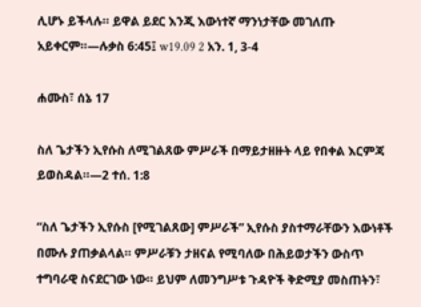ሊሆኑ ይችላሉ። ይዋል ይደር እንጂ እውነተኛ ማንነታቸው መገለጡ አይቀርም።—ሉቃስ 6:45፤ w19.09 2 አን. 1, 3-4

ሐሙስ፣ ሰኔ 17

ስለ ጌታችን ኢየሱስ ለሚገልጸው ምሥራች በማይታዘዙት ላይ የበቀል እርምጃ ይወስዳል።—2 ተሰ. 1:8

“ስለ ጌታችን ኢየሱስ [የሚገልጸው] ምሥራች” ኢየሱስ ያስተማራቸውን እውነቶች በሙሉ ያጠቃልላል። ምሥራቹን ታዘናል የሚባለው በሕይወታችን ውስጥ ተግባራዊ ስናደርገው ነው። ይህም ለመንግሥቱ ጉዳዮች ቅድሚያ መስጠትን፣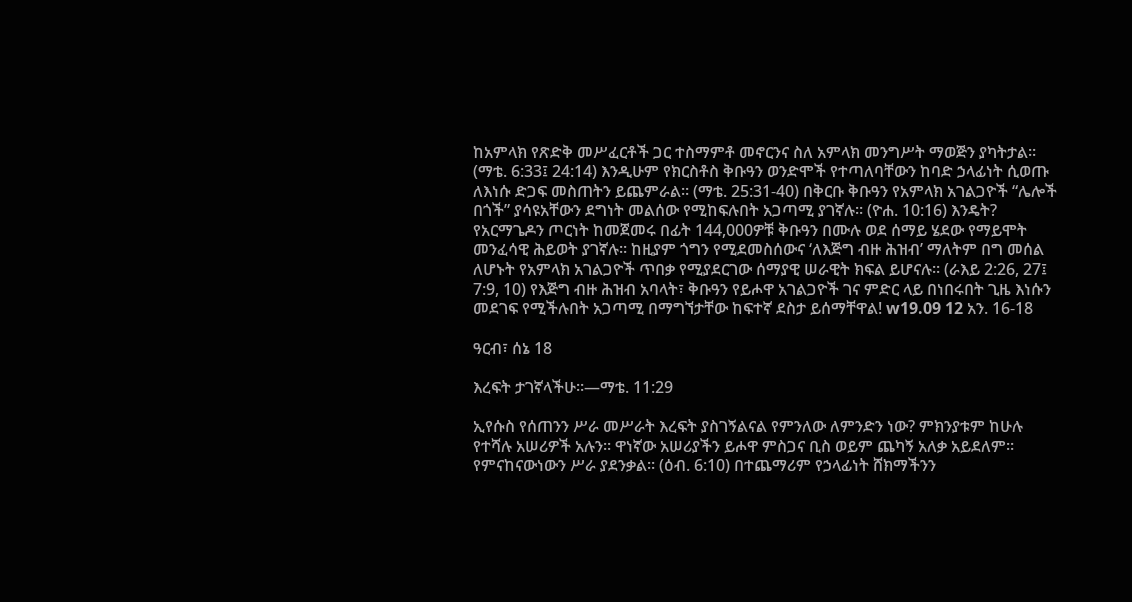ከአምላክ የጽድቅ መሥፈርቶች ጋር ተስማምቶ መኖርንና ስለ አምላክ መንግሥት ማወጅን ያካትታል። (ማቴ. 6:33፤ 24:14) እንዲሁም የክርስቶስ ቅቡዓን ወንድሞች የተጣለባቸውን ከባድ ኃላፊነት ሲወጡ ለእነሱ ድጋፍ መስጠትን ይጨምራል። (ማቴ. 25:31-40) በቅርቡ ቅቡዓን የአምላክ አገልጋዮች “ሌሎች በጎች” ያሳዩአቸውን ደግነት መልሰው የሚከፍሉበት አጋጣሚ ያገኛሉ። (ዮሐ. 10:16) እንዴት? የአርማጌዶን ጦርነት ከመጀመሩ በፊት 144,000ዎቹ ቅቡዓን በሙሉ ወደ ሰማይ ሄደው የማይሞት መንፈሳዊ ሕይወት ያገኛሉ። ከዚያም ጎግን የሚደመስሰውና ‘ለእጅግ ብዙ ሕዝብ’ ማለትም በግ መሰል ለሆኑት የአምላክ አገልጋዮች ጥበቃ የሚያደርገው ሰማያዊ ሠራዊት ክፍል ይሆናሉ። (ራእይ 2:26, 27፤ 7:9, 10) የእጅግ ብዙ ሕዝብ አባላት፣ ቅቡዓን የይሖዋ አገልጋዮች ገና ምድር ላይ በነበሩበት ጊዜ እነሱን መደገፍ የሚችሉበት አጋጣሚ በማግኘታቸው ከፍተኛ ደስታ ይሰማቸዋል! w19.09 12 አን. 16-18

ዓርብ፣ ሰኔ 18

እረፍት ታገኛላችሁ።—ማቴ. 11:29

ኢየሱስ የሰጠንን ሥራ መሥራት እረፍት ያስገኝልናል የምንለው ለምንድን ነው? ምክንያቱም ከሁሉ የተሻሉ አሠሪዎች አሉን። ዋነኛው አሠሪያችን ይሖዋ ምስጋና ቢስ ወይም ጨካኝ አለቃ አይደለም። የምናከናውነውን ሥራ ያደንቃል። (ዕብ. 6:10) በተጨማሪም የኃላፊነት ሸክማችንን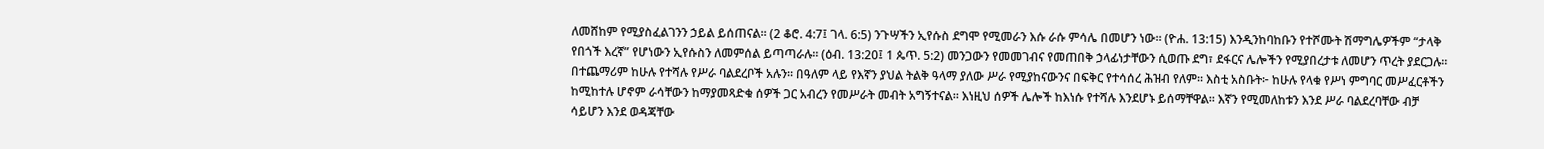ለመሸከም የሚያስፈልገንን ኃይል ይሰጠናል። (2 ቆሮ. 4:7፤ ገላ. 6:5) ንጉሣችን ኢየሱስ ደግሞ የሚመራን እሱ ራሱ ምሳሌ በመሆን ነው። (ዮሐ. 13:15) እንዲንከባከቡን የተሾሙት ሽማግሌዎችም “ታላቅ የበጎች እረኛ” የሆነውን ኢየሱስን ለመምሰል ይጣጣራሉ። (ዕብ. 13:20፤ 1 ጴጥ. 5:2) መንጋውን የመመገብና የመጠበቅ ኃላፊነታቸውን ሲወጡ ደግ፣ ደፋርና ሌሎችን የሚያበረታቱ ለመሆን ጥረት ያደርጋሉ። በተጨማሪም ከሁሉ የተሻሉ የሥራ ባልደረቦች አሉን። በዓለም ላይ የእኛን ያህል ትልቅ ዓላማ ያለው ሥራ የሚያከናውንና በፍቅር የተሳሰረ ሕዝብ የለም። እስቲ አስቡት፦ ከሁሉ የላቁ የሥነ ምግባር መሥፈርቶችን ከሚከተሉ ሆኖም ራሳቸውን ከማያመጻድቁ ሰዎች ጋር አብረን የመሥራት መብት አግኝተናል። እነዚህ ሰዎች ሌሎች ከእነሱ የተሻሉ እንደሆኑ ይሰማቸዋል። እኛን የሚመለከቱን እንደ ሥራ ባልደረባቸው ብቻ ሳይሆን እንደ ወዳጃቸው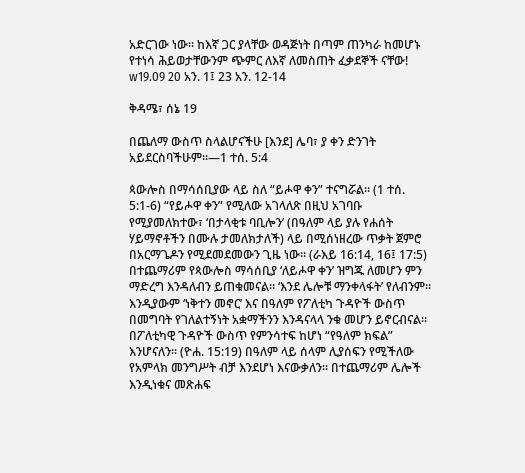አድርገው ነው። ከእኛ ጋር ያላቸው ወዳጅነት በጣም ጠንካራ ከመሆኑ የተነሳ ሕይወታቸውንም ጭምር ለእኛ ለመስጠት ፈቃደኞች ናቸው! w19.09 20 አን. 1፤ 23 አን. 12-14

ቅዳሜ፣ ሰኔ 19

በጨለማ ውስጥ ስላልሆናችሁ [እንደ] ሌባ፣ ያ ቀን ድንገት አይደርስባችሁም።—1 ተሰ. 5:4

ጳውሎስ በማሳሰቢያው ላይ ስለ “ይሖዋ ቀን” ተናግሯል። (1 ተሰ. 5:1-6) “የይሖዋ ቀን” የሚለው አገላለጽ በዚህ አገባቡ የሚያመለክተው፣ ‘በታላቂቱ ባቢሎን’ (በዓለም ላይ ያሉ የሐሰት ሃይማኖቶችን በሙሉ ታመለክታለች) ላይ በሚሰነዘረው ጥቃት ጀምሮ በአርማጌዶን የሚደመደመውን ጊዜ ነው። (ራእይ 16:14, 16፤ 17:5) በተጨማሪም የጳውሎስ ማሳሰቢያ ‘ለይሖዋ ቀን’ ዝግጁ ለመሆን ምን ማድረግ እንዳለብን ይጠቁመናል። ‘እንደ ሌሎቹ ማንቀላፋት’ የለብንም። እንዲያውም ‘ነቅተን መኖር’ እና በዓለም የፖለቲካ ጉዳዮች ውስጥ በመግባት የገለልተኝነት አቋማችንን እንዳናላላ ንቁ መሆን ይኖርብናል። በፖለቲካዊ ጉዳዮች ውስጥ የምንሳተፍ ከሆነ “የዓለም ክፍል” እንሆናለን። (ዮሐ. 15:19) በዓለም ላይ ሰላም ሊያሰፍን የሚችለው የአምላክ መንግሥት ብቻ እንደሆነ እናውቃለን። በተጨማሪም ሌሎች እንዲነቁና መጽሐፍ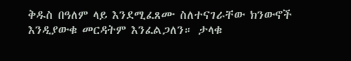ቅዱስ በዓለም ላይ እንደሚፈጸሙ ስለተናገራቸው ክንውኖች እንዲያውቁ መርዳትም እንፈልጋለን። ታላቁ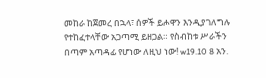መከራ ከጀመረ በኋላ፣ ሰዎች ይሖዋን እንዲያገለግሉ የተከፈተላቸው አጋጣሚ ይዘጋል። የስብከቱ ሥራችን በጣም አጣዳፊ የሆነው ለዚህ ነው! w19.10 8 አን.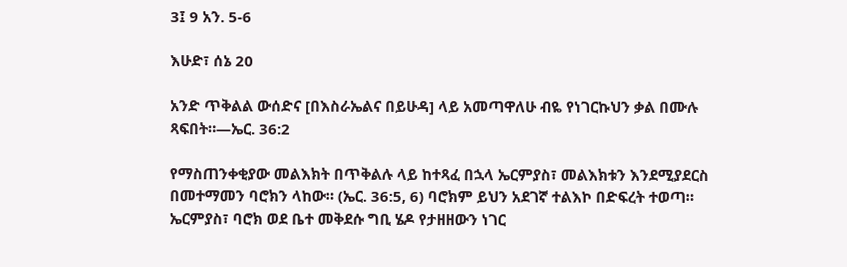3፤ 9 አን. 5-6

እሁድ፣ ሰኔ 20

አንድ ጥቅልል ውሰድና [በእስራኤልና በይሁዳ] ላይ አመጣዋለሁ ብዬ የነገርኩህን ቃል በሙሉ ጻፍበት።—ኤር. 36:2

የማስጠንቀቂያው መልእክት በጥቅልሉ ላይ ከተጻፈ በኋላ ኤርምያስ፣ መልእክቱን እንደሚያደርስ በመተማመን ባሮክን ላከው። (ኤር. 36:5, 6) ባሮክም ይህን አደገኛ ተልእኮ በድፍረት ተወጣ። ኤርምያስ፣ ባሮክ ወደ ቤተ መቅደሱ ግቢ ሄዶ የታዘዘውን ነገር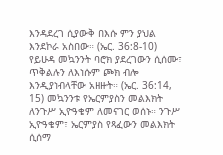እንዳደረገ ሲያውቅ በእሱ ምን ያህል እንደኮራ አስበው። (ኤር. 36:8-10) የይሁዳ መኳንንት ባሮክ ያደረገውን ሲሰሙ፣ ጥቅልሉን ለእነሱም ጮክ ብሎ እንዲያነብላቸው አዘዙት። (ኤር. 36:14, 15) መኳንንቱ የኤርምያስን መልእክት ለንጉሥ ኢዮዓቄም ለመናገር ወሰኑ። ንጉሥ ኢዮዓቄም፣ ኤርምያስ የጻፈውን መልእክት ሲሰማ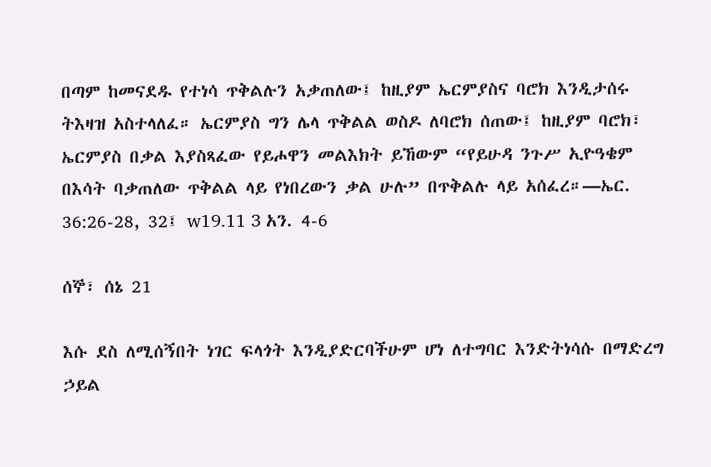በጣም ከመናደዱ የተነሳ ጥቅልሉን አቃጠለው፤ ከዚያም ኤርምያስና ባሮክ እንዲታሰሩ ትእዛዝ አስተላለፈ። ኤርምያስ ግን ሌላ ጥቅልል ወስዶ ለባሮክ ሰጠው፤ ከዚያም ባሮክ፣ ኤርምያስ በቃል እያስጻፈው የይሖዋን መልእክት ይኸውም “የይሁዳ ንጉሥ ኢዮዓቄም በእሳት ባቃጠለው ጥቅልል ላይ የነበረውን ቃል ሁሉ” በጥቅልሉ ላይ አሰፈረ።—ኤር. 36:26-28, 32፤ w19.11 3 አን. 4-6

ሰኞ፣ ሰኔ 21

እሱ ደስ ለሚሰኝበት ነገር ፍላጎት እንዲያድርባችሁም ሆነ ለተግባር እንድትነሳሱ በማድረግ ኃይል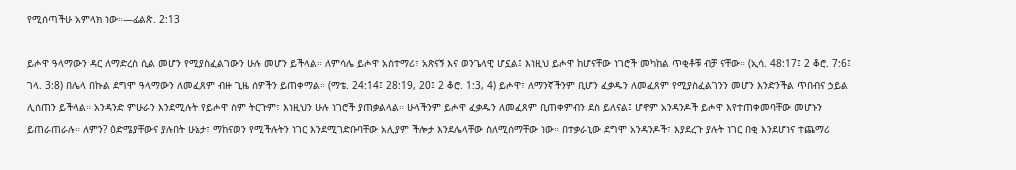የሚሰጣችሁ አምላክ ነው።—ፊልጵ. 2:13

ይሖዋ ዓላማውን ዳር ለማድረስ ሲል መሆን የሚያስፈልገውን ሁሉ መሆን ይችላል። ለምሳሌ ይሖዋ አስተማሪ፣ አጽናኝ እና ወንጌላዊ ሆኗል፤ እነዚህ ይሖዋ ከሆናቸው ነገሮች መካከል ጥቂቶቹ ብቻ ናቸው። (ኢሳ. 48:17፤ 2 ቆሮ. 7:6፤ ገላ. 3:8) በሌላ በኩል ደግሞ ዓላማውን ለመፈጸም ብዙ ጊዜ ሰዎችን ይጠቀማል። (ማቴ. 24:14፤ 28:19, 20፤ 2 ቆሮ. 1:3, 4) ይሖዋ፣ ለማንኛችንም ቢሆን ፈቃዱን ለመፈጸም የሚያስፈልገንን መሆን እንድንችል ጥበብና ኃይል ሊሰጠን ይችላል። አንዳንድ ምሁራን እንደሚሉት የይሖዋ ስም ትርጉም፣ እነዚህን ሁሉ ነገሮች ያጠቃልላል። ሁላችንም ይሖዋ ፈቃዱን ለመፈጸም ቢጠቀምብን ደስ ይለናል፤ ሆኖም አንዳንዶች ይሖዋ እየተጠቀመባቸው መሆኑን ይጠራጠራሉ። ለምን? ዕድሜያቸውና ያሉበት ሁኔታ፣ ማከናወን የሚችሉትን ነገር እንደሚገድቡባቸው አሊያም ችሎታ እንደሌላቸው ስለሚሰማቸው ነው። በተቃራኒው ደግሞ አንዳንዶች፣ እያደረጉ ያሉት ነገር በቂ እንደሆነና ተጨማሪ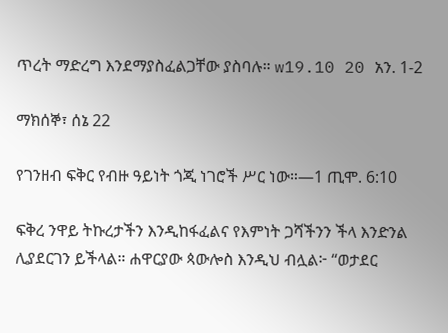ጥረት ማድረግ እንደማያስፈልጋቸው ያስባሉ። w19.10 20 አን. 1-2

ማክሰኞ፣ ሰኔ 22

የገንዘብ ፍቅር የብዙ ዓይነት ጎጂ ነገሮች ሥር ነው።—1 ጢሞ. 6:10

ፍቅረ ንዋይ ትኩረታችን እንዲከፋፈልና የእምነት ጋሻችንን ችላ እንድንል ሊያደርገን ይችላል። ሐዋርያው ጳውሎስ እንዲህ ብሏል፦ “ወታደር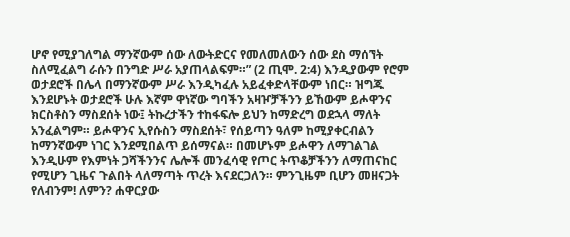ሆኖ የሚያገለግል ማንኛውም ሰው ለውትድርና የመለመለውን ሰው ደስ ማሰኘት ስለሚፈልግ ራሱን በንግድ ሥራ አያጠላልፍም።” (2 ጢሞ. 2:4) እንዲያውም የሮም ወታደሮች በሌላ በማንኛውም ሥራ እንዲካፈሉ አይፈቀድላቸውም ነበር። ዝግጁ እንደሆኑት ወታደሮች ሁሉ እኛም ዋነኛው ግባችን አዛዦቻችንን ይኸውም ይሖዋንና ክርስቶስን ማስደሰት ነው፤ ትኩረታችን ተከፋፍሎ ይህን ከማድረግ ወደኋላ ማለት አንፈልግም። ይሖዋንና ኢየሱስን ማስደሰት፣ የሰይጣን ዓለም ከሚያቀርብልን ከማንኛውም ነገር እንደሚበልጥ ይሰማናል። በመሆኑም ይሖዋን ለማገልገል እንዲሁም የእምነት ጋሻችንንና ሌሎች መንፈሳዊ የጦር ትጥቆቻችንን ለማጠናከር የሚሆን ጊዜና ጉልበት ላለማጣት ጥረት እናደርጋለን። ምንጊዜም ቢሆን መዘናጋት የለብንም! ለምን? ሐዋርያው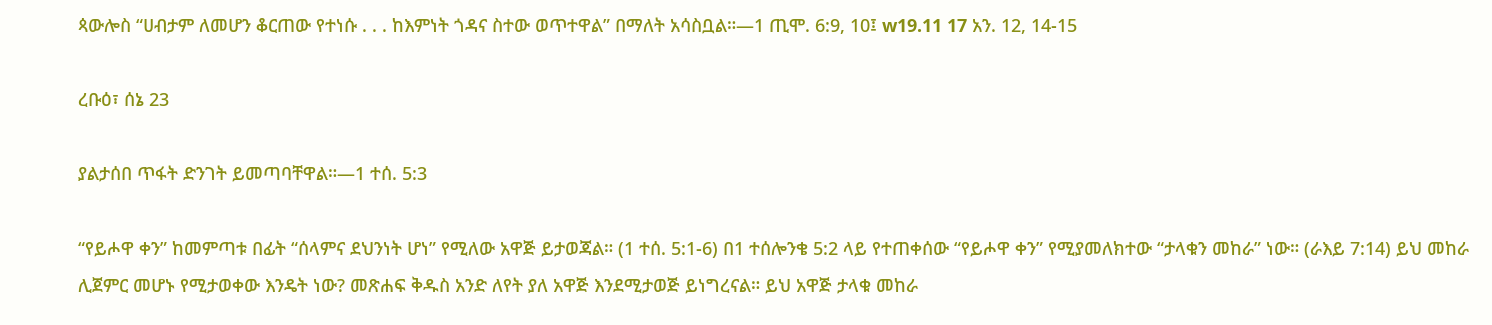ጳውሎስ “ሀብታም ለመሆን ቆርጠው የተነሱ . . . ከእምነት ጎዳና ስተው ወጥተዋል” በማለት አሳስቧል።—1 ጢሞ. 6:9, 10፤ w19.11 17 አን. 12, 14-15

ረቡዕ፣ ሰኔ 23

ያልታሰበ ጥፋት ድንገት ይመጣባቸዋል።—1 ተሰ. 5:3

“የይሖዋ ቀን” ከመምጣቱ በፊት “ሰላምና ደህንነት ሆነ” የሚለው አዋጅ ይታወጃል። (1 ተሰ. 5:1-6) በ1 ተሰሎንቄ 5:2 ላይ የተጠቀሰው “የይሖዋ ቀን” የሚያመለክተው “ታላቁን መከራ” ነው። (ራእይ 7:14) ይህ መከራ ሊጀምር መሆኑ የሚታወቀው እንዴት ነው? መጽሐፍ ቅዱስ አንድ ለየት ያለ አዋጅ እንደሚታወጅ ይነግረናል። ይህ አዋጅ ታላቁ መከራ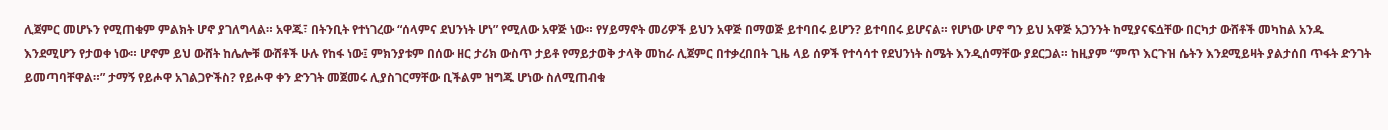ሊጀምር መሆኑን የሚጠቁም ምልክት ሆኖ ያገለግላል። አዋጁ፣ በትንቢት የተነገረው “ሰላምና ደህንነት ሆነ” የሚለው አዋጅ ነው። የሃይማኖት መሪዎች ይህን አዋጅ በማወጅ ይተባበሩ ይሆን? ይተባበሩ ይሆናል። የሆነው ሆኖ ግን ይህ አዋጅ አጋንንት ከሚያናፍሷቸው በርካታ ውሸቶች መካከል አንዱ እንደሚሆን የታወቀ ነው። ሆኖም ይህ ውሸት ከሌሎቹ ውሸቶች ሁሉ የከፋ ነው፤ ምክንያቱም በሰው ዘር ታሪክ ውስጥ ታይቶ የማይታወቅ ታላቅ መከራ ሊጀምር በተቃረበበት ጊዜ ላይ ሰዎች የተሳሳተ የደህንነት ስሜት እንዲሰማቸው ያደርጋል። ከዚያም “ምጥ እርጉዝ ሴትን እንደሚይዛት ያልታሰበ ጥፋት ድንገት ይመጣባቸዋል።” ታማኝ የይሖዋ አገልጋዮችስ? የይሖዋ ቀን ድንገት መጀመሩ ሊያስገርማቸው ቢችልም ዝግጁ ሆነው ስለሚጠብቁ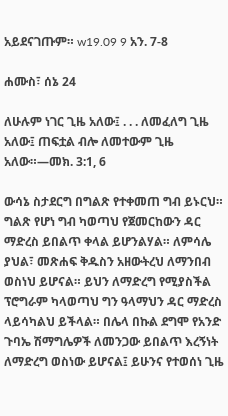አይደናገጡም። w19.09 9 አን. 7-8

ሐሙስ፣ ሰኔ 24

ለሁሉም ነገር ጊዜ አለው፤ . . . ለመፈለግ ጊዜ አለው፤ ጠፍቷል ብሎ ለመተውም ጊዜ አለው።—መክ. 3:1, 6

ውሳኔ ስታደርግ በግልጽ የተቀመጠ ግብ ይኑርህ። ግልጽ የሆነ ግብ ካወጣህ የጀመርከውን ዳር ማድረስ ይበልጥ ቀላል ይሆንልሃል። ለምሳሌ ያህል፣ መጽሐፍ ቅዱስን አዘውትረህ ለማንበብ ወስነህ ይሆናል። ይህን ለማድረግ የሚያስችል ፕሮግራም ካላወጣህ ግን ዓላማህን ዳር ማድረስ ላይሳካልህ ይችላል። በሌላ በኩል ደግሞ የአንድ ጉባኤ ሽማግሌዎች ለመንጋው ይበልጥ እረኝነት ለማድረግ ወስነው ይሆናል፤ ይሁንና የተወሰነ ጊዜ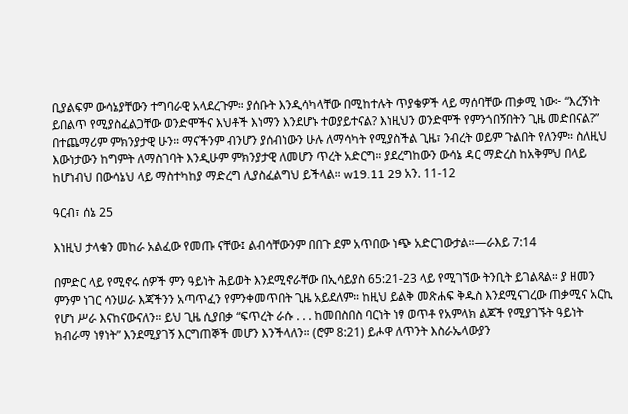ቢያልፍም ውሳኔያቸውን ተግባራዊ አላደረጉም። ያሰቡት እንዲሳካላቸው በሚከተሉት ጥያቄዎች ላይ ማሰባቸው ጠቃሚ ነው፦ “እረኝነት ይበልጥ የሚያስፈልጋቸው ወንድሞችና እህቶች እነማን እንደሆኑ ተወያይተናል? እነዚህን ወንድሞች የምንጎበኝበትን ጊዜ መድበናል?” በተጨማሪም ምክንያታዊ ሁን። ማናችንም ብንሆን ያሰብነውን ሁሉ ለማሳካት የሚያስችል ጊዜ፣ ንብረት ወይም ጉልበት የለንም። ስለዚህ እውነታውን ከግምት ለማስገባት እንዲሁም ምክንያታዊ ለመሆን ጥረት አድርግ። ያደረግከውን ውሳኔ ዳር ማድረስ ከአቅምህ በላይ ከሆነብህ በውሳኔህ ላይ ማስተካከያ ማድረግ ሊያስፈልግህ ይችላል። w19.11 29 አን. 11-12

ዓርብ፣ ሰኔ 25

እነዚህ ታላቁን መከራ አልፈው የመጡ ናቸው፤ ልብሳቸውንም በበጉ ደም አጥበው ነጭ አድርገውታል።—ራእይ 7:14

በምድር ላይ የሚኖሩ ሰዎች ምን ዓይነት ሕይወት እንደሚኖራቸው በኢሳይያስ 65:21-23 ላይ የሚገኘው ትንቢት ይገልጻል። ያ ዘመን ምንም ነገር ሳንሠራ እጃችንን አጣጥፈን የምንቀመጥበት ጊዜ አይደለም። ከዚህ ይልቅ መጽሐፍ ቅዱስ እንደሚናገረው ጠቃሚና አርኪ የሆነ ሥራ እናከናውናለን። ይህ ጊዜ ሲያበቃ “ፍጥረት ራሱ . . . ከመበስበስ ባርነት ነፃ ወጥቶ የአምላክ ልጆች የሚያገኙት ዓይነት ክብራማ ነፃነት” እንደሚያገኝ እርግጠኞች መሆን እንችላለን። (ሮም 8:21) ይሖዋ ለጥንት እስራኤላውያን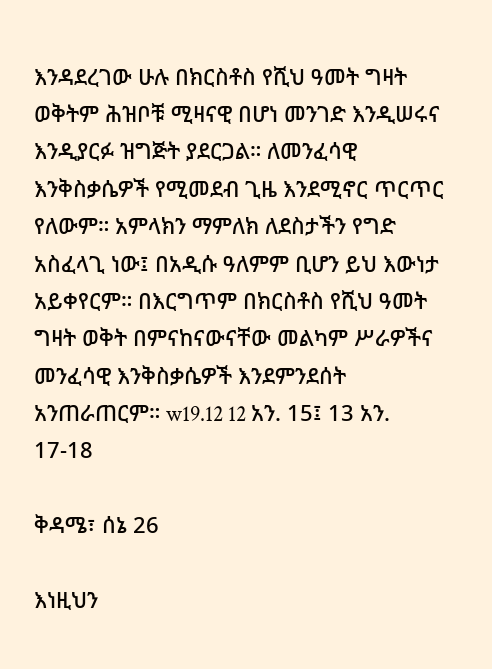እንዳደረገው ሁሉ በክርስቶስ የሺህ ዓመት ግዛት ወቅትም ሕዝቦቹ ሚዛናዊ በሆነ መንገድ እንዲሠሩና እንዲያርፉ ዝግጅት ያደርጋል። ለመንፈሳዊ እንቅስቃሴዎች የሚመደብ ጊዜ እንደሚኖር ጥርጥር የለውም። አምላክን ማምለክ ለደስታችን የግድ አስፈላጊ ነው፤ በአዲሱ ዓለምም ቢሆን ይህ እውነታ አይቀየርም። በእርግጥም በክርስቶስ የሺህ ዓመት ግዛት ወቅት በምናከናውናቸው መልካም ሥራዎችና መንፈሳዊ እንቅስቃሴዎች እንደምንደሰት አንጠራጠርም። w19.12 12 አን. 15፤ 13 አን. 17-18

ቅዳሜ፣ ሰኔ 26

እነዚህን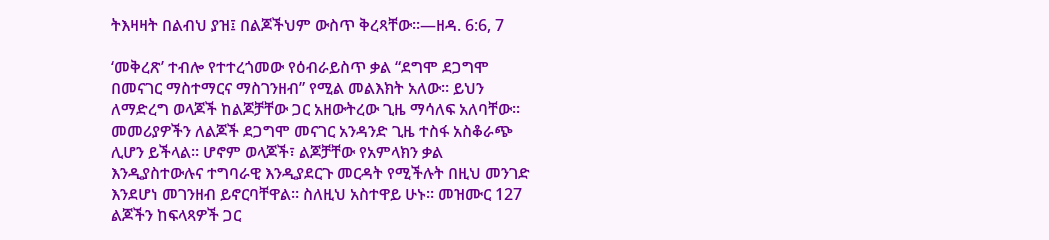ትእዛዛት በልብህ ያዝ፤ በልጆችህም ውስጥ ቅረጻቸው።—ዘዳ. 6:6, 7

‘መቅረጽ’ ተብሎ የተተረጎመው የዕብራይስጥ ቃል “ደግሞ ደጋግሞ በመናገር ማስተማርና ማስገንዘብ” የሚል መልእክት አለው። ይህን ለማድረግ ወላጆች ከልጆቻቸው ጋር አዘውትረው ጊዜ ማሳለፍ አለባቸው። መመሪያዎችን ለልጆች ደጋግሞ መናገር አንዳንድ ጊዜ ተስፋ አስቆራጭ ሊሆን ይችላል። ሆኖም ወላጆች፣ ልጆቻቸው የአምላክን ቃል እንዲያስተውሉና ተግባራዊ እንዲያደርጉ መርዳት የሚችሉት በዚህ መንገድ እንደሆነ መገንዘብ ይኖርባቸዋል። ስለዚህ አስተዋይ ሁኑ። መዝሙር 127 ልጆችን ከፍላጻዎች ጋር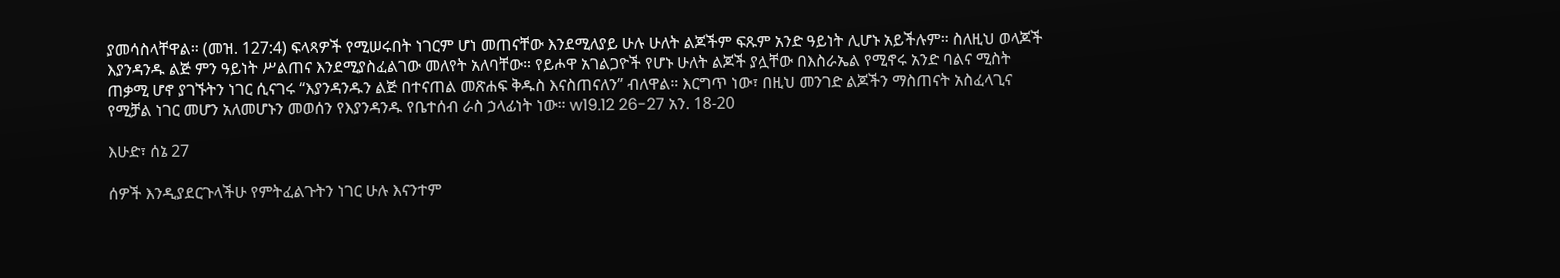ያመሳስላቸዋል። (መዝ. 127:4) ፍላጻዎች የሚሠሩበት ነገርም ሆነ መጠናቸው እንደሚለያይ ሁሉ ሁለት ልጆችም ፍጹም አንድ ዓይነት ሊሆኑ አይችሉም። ስለዚህ ወላጆች እያንዳንዱ ልጅ ምን ዓይነት ሥልጠና እንደሚያስፈልገው መለየት አለባቸው። የይሖዋ አገልጋዮች የሆኑ ሁለት ልጆች ያሏቸው በእስራኤል የሚኖሩ አንድ ባልና ሚስት ጠቃሚ ሆኖ ያገኙትን ነገር ሲናገሩ “እያንዳንዱን ልጅ በተናጠል መጽሐፍ ቅዱስ እናስጠናለን” ብለዋል። እርግጥ ነው፣ በዚህ መንገድ ልጆችን ማስጠናት አስፈላጊና የሚቻል ነገር መሆን አለመሆኑን መወሰን የእያንዳንዱ የቤተሰብ ራስ ኃላፊነት ነው። w19.12 26-27 አን. 18-20

እሁድ፣ ሰኔ 27

ሰዎች እንዲያደርጉላችሁ የምትፈልጉትን ነገር ሁሉ እናንተም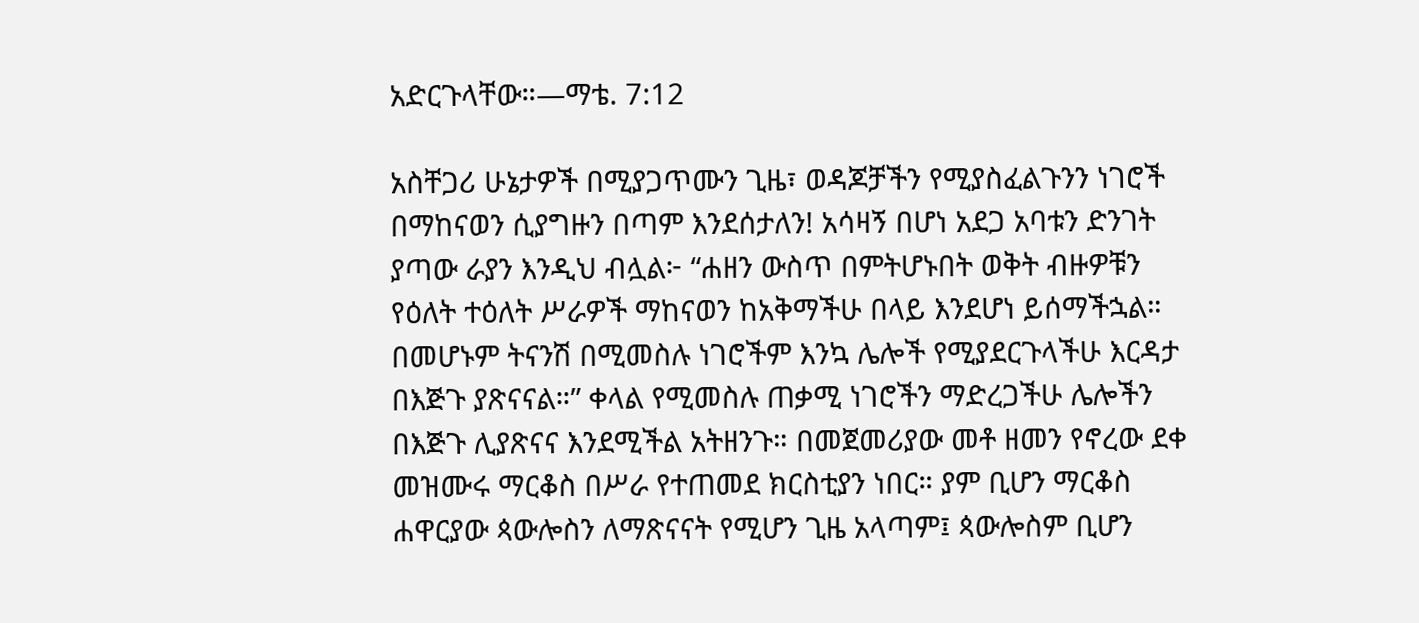አድርጉላቸው።—ማቴ. 7:12

አስቸጋሪ ሁኔታዎች በሚያጋጥሙን ጊዜ፣ ወዳጆቻችን የሚያስፈልጉንን ነገሮች በማከናወን ሲያግዙን በጣም እንደሰታለን! አሳዛኝ በሆነ አደጋ አባቱን ድንገት ያጣው ራያን እንዲህ ብሏል፦ “ሐዘን ውስጥ በምትሆኑበት ወቅት ብዙዎቹን የዕለት ተዕለት ሥራዎች ማከናወን ከአቅማችሁ በላይ እንደሆነ ይሰማችኋል። በመሆኑም ትናንሽ በሚመስሉ ነገሮችም እንኳ ሌሎች የሚያደርጉላችሁ እርዳታ በእጅጉ ያጽናናል።” ቀላል የሚመስሉ ጠቃሚ ነገሮችን ማድረጋችሁ ሌሎችን በእጅጉ ሊያጽናና እንደሚችል አትዘንጉ። በመጀመሪያው መቶ ዘመን የኖረው ደቀ መዝሙሩ ማርቆስ በሥራ የተጠመደ ክርስቲያን ነበር። ያም ቢሆን ማርቆስ ሐዋርያው ጳውሎስን ለማጽናናት የሚሆን ጊዜ አላጣም፤ ጳውሎስም ቢሆን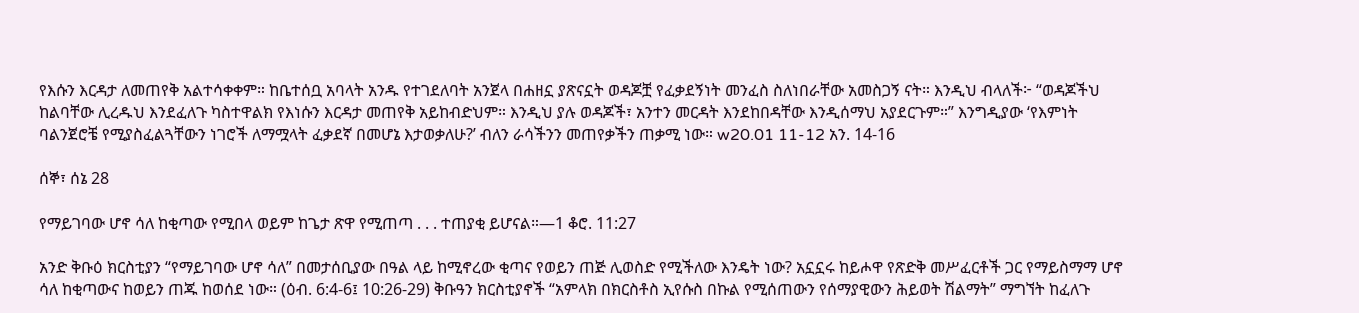የእሱን እርዳታ ለመጠየቅ አልተሳቀቀም። ከቤተሰቧ አባላት አንዱ የተገደለባት አንጀላ በሐዘኗ ያጽናኗት ወዳጆቿ የፈቃደኝነት መንፈስ ስለነበራቸው አመስጋኝ ናት። እንዲህ ብላለች፦ “ወዳጆችህ ከልባቸው ሊረዱህ እንደፈለጉ ካስተዋልክ የእነሱን እርዳታ መጠየቅ አይከብድህም። እንዲህ ያሉ ወዳጆች፣ አንተን መርዳት እንደከበዳቸው እንዲሰማህ አያደርጉም።” እንግዲያው ‘የእምነት ባልንጀሮቼ የሚያስፈልጓቸውን ነገሮች ለማሟላት ፈቃደኛ በመሆኔ እታወቃለሁ?’ ብለን ራሳችንን መጠየቃችን ጠቃሚ ነው። w20.01 11-12 አን. 14-16

ሰኞ፣ ሰኔ 28

የማይገባው ሆኖ ሳለ ከቂጣው የሚበላ ወይም ከጌታ ጽዋ የሚጠጣ . . . ተጠያቂ ይሆናል።—1 ቆሮ. 11:27

አንድ ቅቡዕ ክርስቲያን “የማይገባው ሆኖ ሳለ” በመታሰቢያው በዓል ላይ ከሚኖረው ቂጣና የወይን ጠጅ ሊወስድ የሚችለው እንዴት ነው? አኗኗሩ ከይሖዋ የጽድቅ መሥፈርቶች ጋር የማይስማማ ሆኖ ሳለ ከቂጣውና ከወይን ጠጁ ከወሰደ ነው። (ዕብ. 6:4-6፤ 10:26-29) ቅቡዓን ክርስቲያኖች “አምላክ በክርስቶስ ኢየሱስ በኩል የሚሰጠውን የሰማያዊውን ሕይወት ሽልማት” ማግኘት ከፈለጉ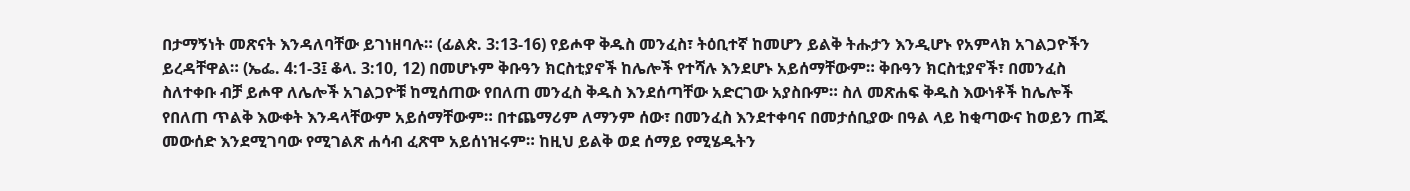በታማኝነት መጽናት እንዳለባቸው ይገነዘባሉ። (ፊልጵ. 3:13-16) የይሖዋ ቅዱስ መንፈስ፣ ትዕቢተኛ ከመሆን ይልቅ ትሑታን እንዲሆኑ የአምላክ አገልጋዮችን ይረዳቸዋል። (ኤፌ. 4:1-3፤ ቆላ. 3:10, 12) በመሆኑም ቅቡዓን ክርስቲያኖች ከሌሎች የተሻሉ እንደሆኑ አይሰማቸውም። ቅቡዓን ክርስቲያኖች፣ በመንፈስ ስለተቀቡ ብቻ ይሖዋ ለሌሎች አገልጋዮቹ ከሚሰጠው የበለጠ መንፈስ ቅዱስ እንደሰጣቸው አድርገው አያስቡም። ስለ መጽሐፍ ቅዱስ እውነቶች ከሌሎች የበለጠ ጥልቅ እውቀት እንዳላቸውም አይሰማቸውም። በተጨማሪም ለማንም ሰው፣ በመንፈስ እንደተቀባና በመታሰቢያው በዓል ላይ ከቂጣውና ከወይን ጠጁ መውሰድ እንደሚገባው የሚገልጽ ሐሳብ ፈጽሞ አይሰነዝሩም። ከዚህ ይልቅ ወደ ሰማይ የሚሄዱትን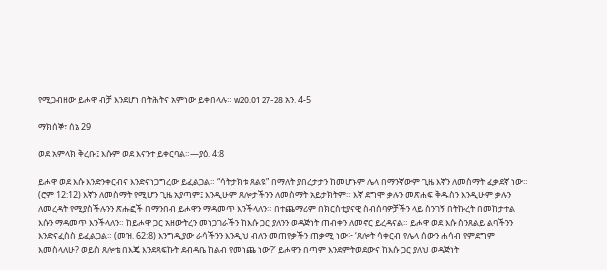የሚጋብዘው ይሖዋ ብቻ እንደሆነ በትሕትና አምነው ይቀበላሉ። w20.01 27-28 አን. 4-5

ማክሰኞ፣ ሰኔ 29

ወደ አምላክ ቅረቡ፤ እሱም ወደ እናንተ ይቀርባል።—ያዕ. 4:8

ይሖዋ ወደ እሱ እንድንቀርብና እንድናነጋግረው ይፈልጋል። “ሳትታክቱ ጸልዩ” በማለት ያበረታታን ከመሆኑም ሌላ በማንኛውም ጊዜ እኛን ለመስማት ፈቃደኛ ነው። (ሮም 12:12) እኛን ለመስማት የሚሆን ጊዜ አያጣም፤ እንዲሁም ጸሎታችንን ለመስማት አይታክትም። እኛ ደግሞ ቃሉን መጽሐፍ ቅዱስን እንዲሁም ቃሉን ለመረዳት የሚያስችሉንን ጽሑፎች በማንበብ ይሖዋን ማዳመጥ እንችላለን። በተጨማሪም በክርስቲያናዊ ስብሰባዎቻችን ላይ ስንገኝ በትኩረት በመከታተል እሱን ማዳመጥ እንችላለን። ከይሖዋ ጋር አዘውትረን መነጋገራችን ከእሱ ጋር ያለንን ወዳጅነት ጠብቀን ለመኖር ይረዳናል። ይሖዋ ወደ እሱ ስንጸልይ ልባችንን እንድናፈስስ ይፈልጋል። (መዝ. 62:8) እንግዲያው ራሳችንን እንዲህ ብለን መጠየቃችን ጠቃሚ ነው፦ ‘ጸሎት ሳቀርብ የሌላ ሰውን ሐሳብ የምደግም እመስላለሁ? ወይስ ጸሎቴ በእጄ እንደጻፍኩት ደብዳቤ ከልብ የመነጨ ነው?’ ይሖዋን በጣም እንደምትወደውና ከእሱ ጋር ያለህ ወዳጅነት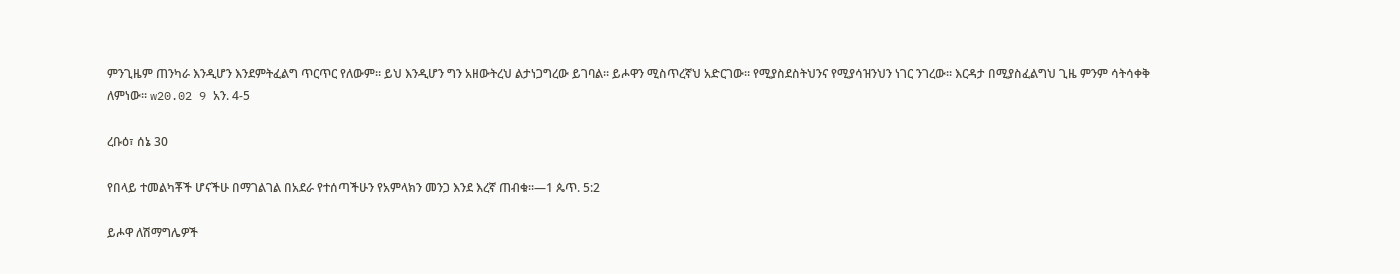ምንጊዜም ጠንካራ እንዲሆን እንደምትፈልግ ጥርጥር የለውም። ይህ እንዲሆን ግን አዘውትረህ ልታነጋግረው ይገባል። ይሖዋን ሚስጥረኛህ አድርገው። የሚያስደስትህንና የሚያሳዝንህን ነገር ንገረው። እርዳታ በሚያስፈልግህ ጊዜ ምንም ሳትሳቀቅ ለምነው። w20.02 9 አን. 4-5

ረቡዕ፣ ሰኔ 30

የበላይ ተመልካቾች ሆናችሁ በማገልገል በአደራ የተሰጣችሁን የአምላክን መንጋ እንደ እረኛ ጠብቁ።—1 ጴጥ. 5:2

ይሖዋ ለሽማግሌዎች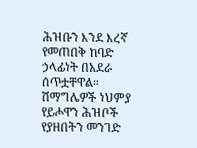ሕዝቡን እንደ እረኛ የመጠበቅ ከባድ ኃላፊነት በአደራ ሰጥቷቸዋል። ሽማግሌዎች ነህምያ የይሖዋን ሕዝቦች የያዘበትን መንገድ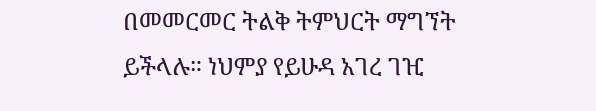በመመርመር ትልቅ ትምህርት ማግኘት ይችላሉ። ነህምያ የይሁዳ አገረ ገዢ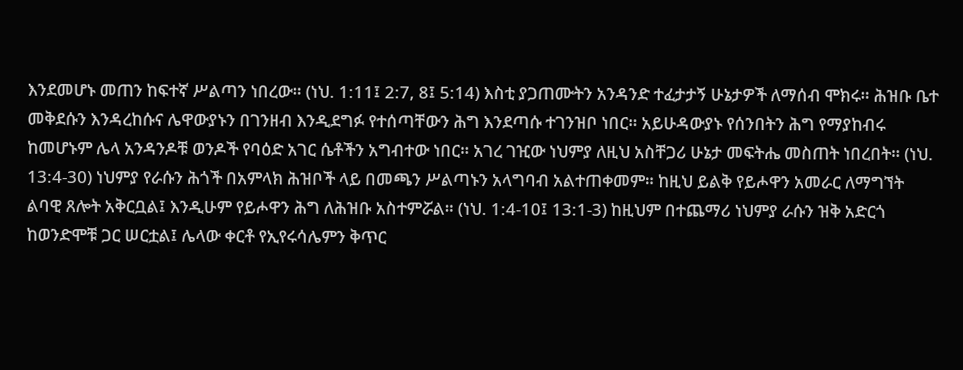እንደመሆኑ መጠን ከፍተኛ ሥልጣን ነበረው። (ነህ. 1:11፤ 2:7, 8፤ 5:14) እስቲ ያጋጠሙትን አንዳንድ ተፈታታኝ ሁኔታዎች ለማሰብ ሞክሩ። ሕዝቡ ቤተ መቅደሱን እንዳረከሱና ሌዋውያኑን በገንዘብ እንዲደግፉ የተሰጣቸውን ሕግ እንደጣሱ ተገንዝቦ ነበር። አይሁዳውያኑ የሰንበትን ሕግ የማያከብሩ ከመሆኑም ሌላ አንዳንዶቹ ወንዶች የባዕድ አገር ሴቶችን አግብተው ነበር። አገረ ገዢው ነህምያ ለዚህ አስቸጋሪ ሁኔታ መፍትሔ መስጠት ነበረበት። (ነህ. 13:4-30) ነህምያ የራሱን ሕጎች በአምላክ ሕዝቦች ላይ በመጫን ሥልጣኑን አላግባብ አልተጠቀመም። ከዚህ ይልቅ የይሖዋን አመራር ለማግኘት ልባዊ ጸሎት አቅርቧል፤ እንዲሁም የይሖዋን ሕግ ለሕዝቡ አስተምሯል። (ነህ. 1:4-10፤ 13:1-3) ከዚህም በተጨማሪ ነህምያ ራሱን ዝቅ አድርጎ ከወንድሞቹ ጋር ሠርቷል፤ ሌላው ቀርቶ የኢየሩሳሌምን ቅጥር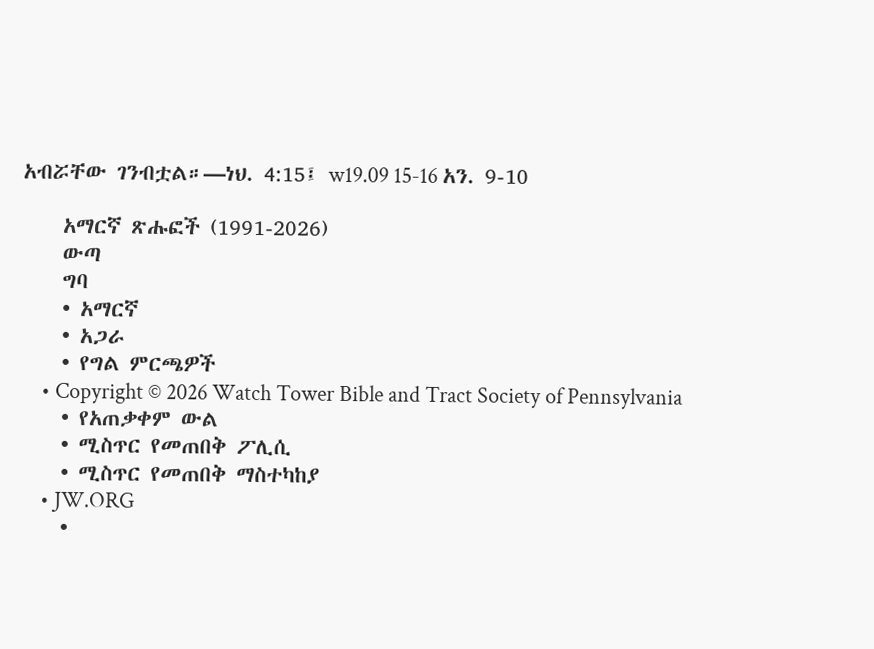አብሯቸው ገንብቷል።—ነህ. 4:15፤ w19.09 15-16 አን. 9-10

    አማርኛ ጽሑፎች (1991-2026)
    ውጣ
    ግባ
    • አማርኛ
    • አጋራ
    • የግል ምርጫዎች
    • Copyright © 2026 Watch Tower Bible and Tract Society of Pennsylvania
    • የአጠቃቀም ውል
    • ሚስጥር የመጠበቅ ፖሊሲ
    • ሚስጥር የመጠበቅ ማስተካከያ
    • JW.ORG
    •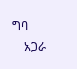ግባ
    አጋራ